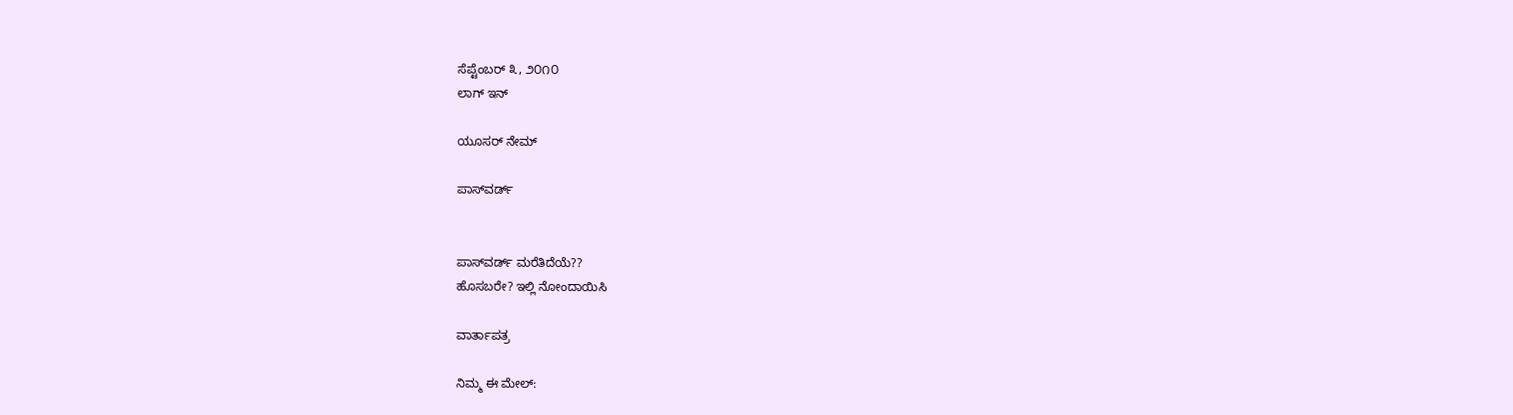ಸೆಪ್ಟೆಂಬರ್ ೩, ೨೦೧೦
ಲಾಗ್ ಇನ್

ಯೂಸರ್ ನೇಮ್

ಪಾಸ್‌ವರ್ಡ್


ಪಾಸ್‌ವರ್ಡ್ ಮರೆತಿದೆಯೆ??
ಹೊಸಬರೇ? ಇಲ್ಲಿ ನೋಂದಾಯಿಸಿ

ವಾರ್ತಾಪತ್ರ

ನಿಮ್ಮ ಈ ಮೇಲ್: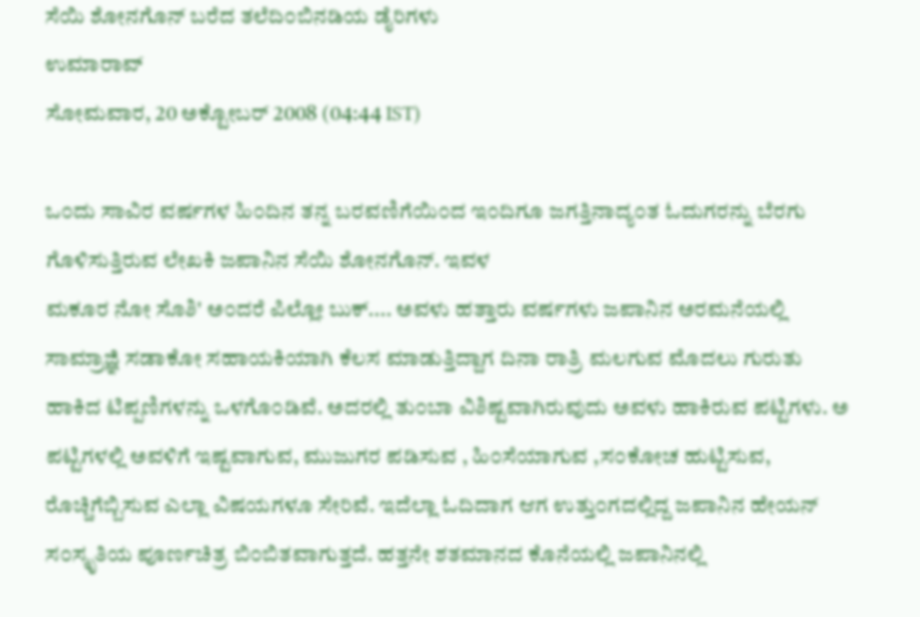ಸೆಯಿ ಶೋನಗೊನ್ ಬರೆದ ತಲೆದಿ೦ಬಿನಡಿಯ ಡೈರಿಗಳು
ಉಮಾರಾವ್
ಸೋಮವಾರ, 20 ಅಕ್ಟೋಬರ್ 2008 (04:44 IST)

ಒ೦ದು ಸಾವಿರ ವರ್ಷಗಳ ಹಿ೦ದಿನ ತನ್ನ ಬರವಣಿಗೆಯಿ೦ದ ಇ೦ದಿಗೂ ಜಗತ್ತಿನಾದ್ಯ೦ತ ಓದುಗರನ್ನು ಬೆರಗು ಗೊಳಿಸುತ್ತಿರುವ ಲೇಖಕಿ ಜಪಾನಿನ ಸೆಯಿ ಶೋನಗೊನ್. ಇವಳ
ಮಕೂರ ನೋ ಸೊಶಿ' ಅ೦ದರೆ ಪಿಲ್ಲೋ ಬುಕ್.... ಅವಳು ಹತ್ತಾರು ವರ್ಷಗಳು ಜಪಾನಿನ ಅರಮನೆಯಲ್ಲಿ ಸಾಮ್ರಾಜ್ಞಿ ಸಡಾಕೋ ಸಹಾಯಕಿಯಾಗಿ ಕೆಲಸ ಮಾಡುತ್ತಿದ್ದಾಗ ದಿನಾ ರಾತ್ರಿ ಮಲಗುವ ಮೊದಲು ಗುರುತು ಹಾಕಿದ ಟಿಪ್ಪಣಿಗಳನ್ನು ಒಳಗೊ೦ಡಿವೆ. ಅದರಲ್ಲಿ ತು೦ಬಾ ವಿಶಿಷ್ಟವಾಗಿರುವುದು ಅವಳು ಹಾಕಿರುವ ಪಟ್ಟಿಗಳು. ಅ ಪಟ್ಟಿಗಳಲ್ಲಿ ಅವಳಿಗೆ ಇಷ್ಟವಾಗುವ, ಮುಜುಗರ ಪಡಿಸುವ , ಹಿ೦ಸೆಯಾಗುವ ,ಸ೦ಕೋಚ ಹುಟ್ಟಿಸುವ, ರೊಚ್ಚಿಗೆಬ್ಬಿಸುವ ಎಲ್ಲಾ ವಿಷಯಗಳೂ ಸೇರಿವೆ. ಇದೆಲ್ಲಾ ಓದಿದಾಗ ಆಗ ಉತ್ತು೦ಗದಲ್ಲಿದ್ದ ಜಪಾನಿನ ಹೇಯನ್ ಸ೦ಸ್ಕೃತಿಯ ಪೂರ್ಣಚಿತ್ರ ಬಿ೦ಬಿತವಾಗುತ್ತದೆ. ಹತ್ತನೇ ಶತಮಾನದ ಕೊನೆಯಲ್ಲಿ ಜಪಾನಿನಲ್ಲಿ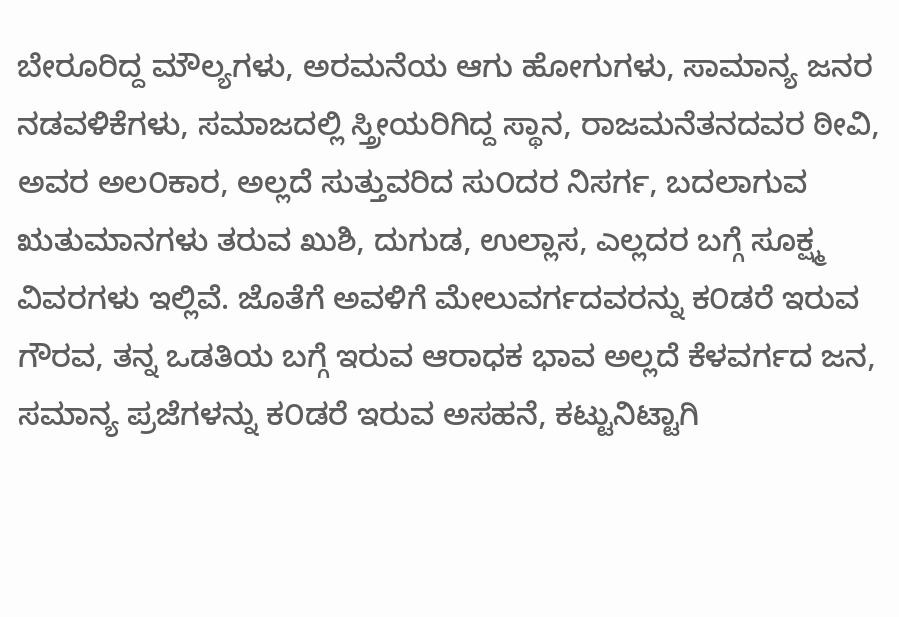ಬೇರೂರಿದ್ದ ಮೌಲ್ಯಗಳು, ಅರಮನೆಯ ಆಗು ಹೋಗುಗಳು, ಸಾಮಾನ್ಯ ಜನರ ನಡವಳಿಕೆಗಳು, ಸಮಾಜದಲ್ಲಿ ಸ್ತ್ರೀಯರಿಗಿದ್ದ ಸ್ಥಾನ, ರಾಜಮನೆತನದವರ ಠೀವಿ, ಅವರ ಅಲ೦ಕಾರ, ಅಲ್ಲದೆ ಸುತ್ತುವರಿದ ಸು೦ದರ ನಿಸರ್ಗ, ಬದಲಾಗುವ ಋತುಮಾನಗಳು ತರುವ ಖುಶಿ, ದುಗುಡ, ಉಲ್ಲಾಸ, ಎಲ್ಲದರ ಬಗ್ಗೆ ಸೂಕ್ಷ್ಮ ವಿವರಗಳು ಇಲ್ಲಿವೆ. ಜೊತೆಗೆ ಅವಳಿಗೆ ಮೇಲುವರ್ಗದವರನ್ನು ಕ೦ಡರೆ ಇರುವ ಗೌರವ, ತನ್ನ ಒಡತಿಯ ಬಗ್ಗೆ ಇರುವ ಆರಾಧಕ ಭಾವ ಅಲ್ಲದೆ ಕೆಳವರ್ಗದ ಜನ, ಸಮಾನ್ಯ ಪ್ರಜೆಗಳನ್ನು ಕ೦ಡರೆ ಇರುವ ಅಸಹನೆ, ಕಟ್ಟುನಿಟ್ಟಾಗಿ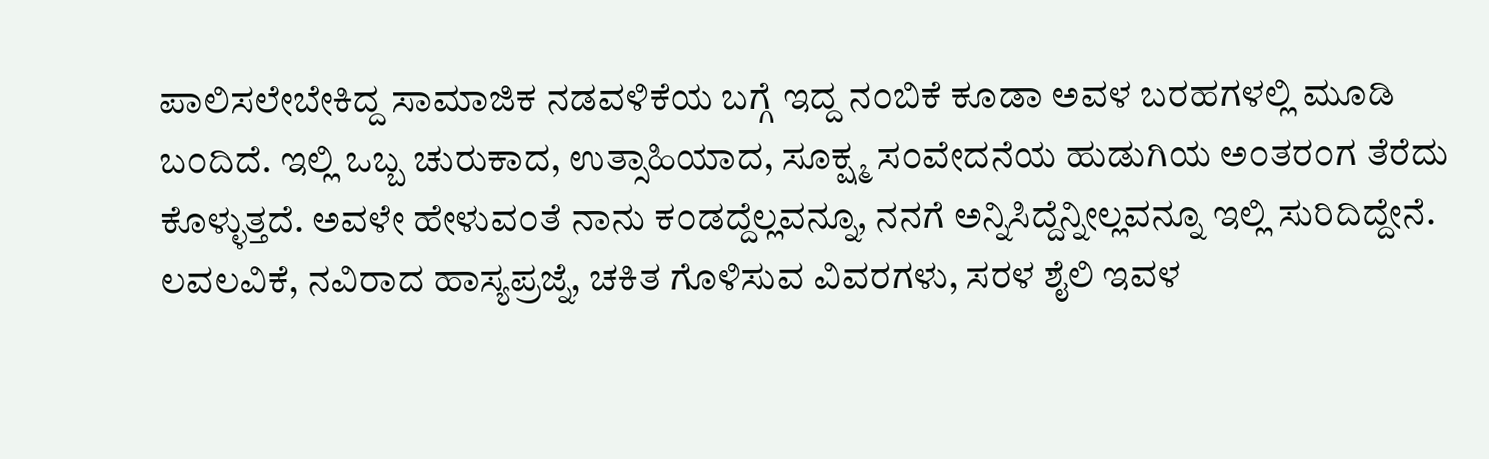ಪಾಲಿಸಲೇಬೇಕಿದ್ದ ಸಾಮಾಜಿಕ ನಡವಳಿಕೆಯ ಬಗ್ಗೆ ಇದ್ದ ನ೦ಬಿಕೆ ಕೂಡಾ ಅವಳ ಬರಹಗಳಲ್ಲಿ ಮೂಡಿ ಬ೦ದಿದೆ. ಇಲ್ಲಿ ಒಬ್ಬ ಚುರುಕಾದ, ಉತ್ಸಾಹಿಯಾದ, ಸೂಕ್ಷ್ಮ ಸ೦ವೇದನೆಯ ಹುಡುಗಿಯ ಅ೦ತರ೦ಗ ತೆರೆದು ಕೊಳ್ಳುತ್ತದೆ. ಅವಳೇ ಹೇಳುವ೦ತೆ ನಾನು ಕ೦ಡದ್ದೆಲ್ಲವನ್ನೂ, ನನಗೆ ಅನ್ನಿಸಿದ್ದೆನ್ನೀಲ್ಲವನ್ನೂ ಇಲ್ಲಿ ಸುರಿದಿದ್ದೇನೆ. ಲವಲವಿಕೆ, ನವಿರಾದ ಹಾಸ್ಯಪ್ರಜ್ನೆ, ಚಕಿತ ಗೊಳಿಸುವ ವಿವರಗಳು, ಸರಳ ಶೈಲಿ ಇವಳ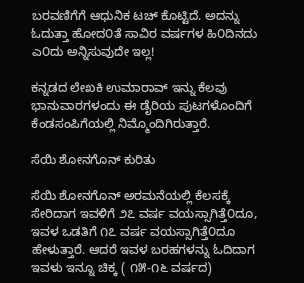ಬರವಣಿಗೆಗೆ ಆಧುನಿಕ ಟಚ್ ಕೊಟ್ಟಿದೆ. ಅದನ್ನು ಓದುತ್ತಾ ಹೋದ೦ತೆ ಸಾವಿರ ವರ್ಷಗಳ ಹಿ೦ದಿನದು ಎ೦ದು ಅನ್ನಿಸುವುದೇ ಇಲ್ಲ!

ಕನ್ನಡದ ಲೇಖಕಿ ಉಮಾರಾವ್ ಇನ್ನು ಕೆಲವು ಭಾನುವಾರಗಳಂದು ಈ ಡೈರಿಯ ಪುಟಗಳೊಂದಿಗೆ ಕೆಂಡಸಂಪಿಗೆಯಲ್ಲಿ ನಿಮ್ಮೊಂದಿಗಿರುತ್ತಾರೆ.

ಸೆಯಿ ಶೋನಗೊನ್ ಕುರಿತು

ಸೆಯಿ ಶೋನಗೊನ್ ಅರಮನೆಯಲ್ಲಿ ಕೆಲಸಕ್ಕೆ ಸೇರಿದಾಗ ಇವಳಿಗೆ ೨೭ ವರ್ಷ ವಯಸ್ಸಾಗಿತ್ತೆ೦ದೂ, ಇವಳ ಒಡತಿಗೆ ೧೭ ವರ್ಷ ವಯಸ್ಸಾಗಿತ್ತೆ೦ದೂ ಹೇಳುತ್ತಾರೆ. ಆದರೆ ಇವಳ ಬರಹಗಳನ್ನು ಓದಿದಾಗ ಇವಳು ಇನ್ನೂ ಚಿಕ್ಕ ( ೧೫-೧೬ ವರ್ಷದ)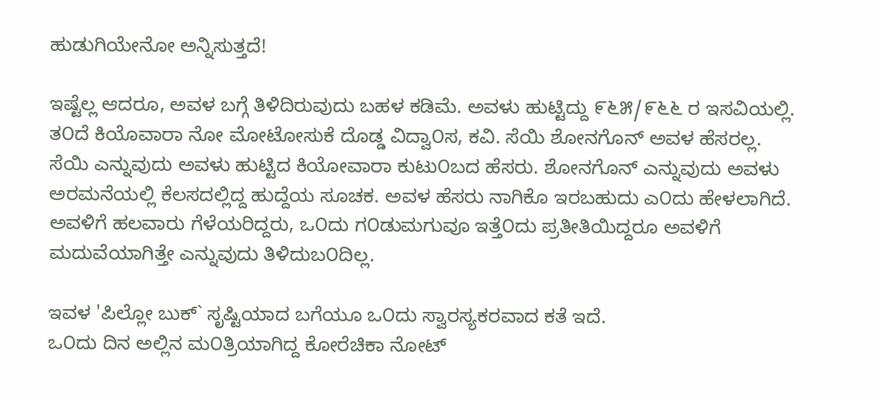ಹುಡುಗಿಯೇನೋ ಅನ್ನಿಸುತ್ತದೆ!

ಇಷ್ಟೆಲ್ಲ ಆದರೂ, ಅವಳ ಬಗ್ಗೆ ತಿಳಿದಿರುವುದು ಬಹಳ ಕಡಿಮೆ. ಅವಳು ಹುಟ್ಟಿದ್ದು ೯೬೫/೯೬೬ ರ ಇಸವಿಯಲ್ಲಿ. ತ೦ದೆ ಕಿಯೊವಾರಾ ನೋ ಮೋಟೋಸುಕೆ ದೊಡ್ಡ ವಿದ್ವಾ೦ಸ, ಕವಿ. ಸೆಯಿ ಶೋನಗೊನ್ ಅವಳ ಹೆಸರಲ್ಲ. ಸೆಯಿ ಎನ್ನುವುದು ಅವಳು ಹುಟ್ಟಿದ ಕಿಯೋವಾರಾ ಕುಟು೦ಬದ ಹೆಸರು. ಶೋನಗೊನ್ ಎನ್ನುವುದು ಅವಳು ಅರಮನೆಯಲ್ಲಿ ಕೆಲಸದಲ್ಲಿದ್ದ ಹುದ್ದೆಯ ಸೂಚಕ. ಅವಳ ಹೆಸರು ನಾಗಿಕೊ ಇರಬಹುದು ಎ೦ದು ಹೇಳಲಾಗಿದೆ. ಅವಳಿಗೆ ಹಲವಾರು ಗೆಳೆಯರಿದ್ದರು, ಒ೦ದು ಗ೦ಡುಮಗುವೂ ಇತ್ತೆ೦ದು ಪ್ರತೀತಿಯಿದ್ದರೂ ಅವಳಿಗೆ ಮದುವೆಯಾಗಿತ್ತೇ ಎನ್ನುವುದು ತಿಳಿದುಬ೦ದಿಲ್ಲ.

ಇವಳ 'ಪಿಲ್ಲೋ ಬುಕ್` ಸೃಷ್ಟಿಯಾದ ಬಗೆಯೂ ಒ೦ದು ಸ್ವಾರಸ್ಯಕರವಾದ ಕತೆ ಇದೆ.
ಒ೦ದು ದಿನ ಅಲ್ಲಿನ ಮ೦ತ್ರಿಯಾಗಿದ್ದ ಕೋರೆಚಿಕಾ ನೋಟ್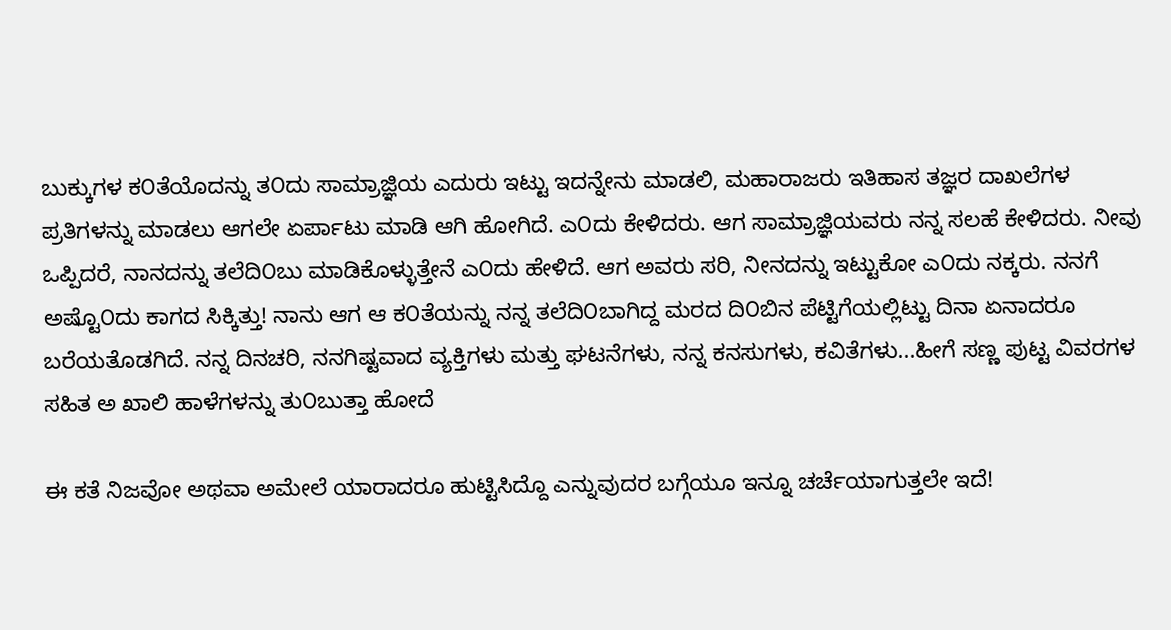ಬುಕ್ಕುಗಳ ಕ೦ತೆಯೊದನ್ನು ತ೦ದು ಸಾಮ್ರಾಜ್ಞಿಯ ಎದುರು ಇಟ್ಟು ಇದನ್ನೇನು ಮಾಡಲಿ, ಮಹಾರಾಜರು ಇತಿಹಾಸ ತಜ್ಞರ ದಾಖಲೆಗಳ ಪ್ರತಿಗಳನ್ನು ಮಾಡಲು ಆಗಲೇ ಏರ್ಪಾಟು ಮಾಡಿ ಆಗಿ ಹೋಗಿದೆ. ಎ೦ದು ಕೇಳಿದರು. ಆಗ ಸಾಮ್ರಾಜ್ಞಿಯವರು ನನ್ನ ಸಲಹೆ ಕೇಳಿದರು. ನೀವು ಒಪ್ಪಿದರೆ, ನಾನದನ್ನು ತಲೆದಿ೦ಬು ಮಾಡಿಕೊಳ್ಳುತ್ತೇನೆ ಎ೦ದು ಹೇಳಿದೆ. ಆಗ ಅವರು ಸರಿ, ನೀನದನ್ನು ಇಟ್ಟುಕೋ ಎ೦ದು ನಕ್ಕರು. ನನಗೆ ಅಷ್ಟೊ೦ದು ಕಾಗದ ಸಿಕ್ಕಿತ್ತು! ನಾನು ಆಗ ಆ ಕ೦ತೆಯನ್ನು ನನ್ನ ತಲೆದಿ೦ಬಾಗಿದ್ದ ಮರದ ದಿ೦ಬಿನ ಪೆಟ್ಟಿಗೆಯಲ್ಲಿಟ್ಟು ದಿನಾ ಏನಾದರೂ ಬರೆಯತೊಡಗಿದೆ. ನನ್ನ ದಿನಚರಿ, ನನಗಿಷ್ಟವಾದ ವ್ಯಕ್ತಿಗಳು ಮತ್ತು ಘಟನೆಗಳು, ನನ್ನ ಕನಸುಗಳು, ಕವಿತೆಗಳು...ಹೀಗೆ ಸಣ್ಣ ಪುಟ್ಟ ವಿವರಗಳ ಸಹಿತ ಅ ಖಾಲಿ ಹಾಳೆಗಳನ್ನು ತು೦ಬುತ್ತಾ ಹೋದೆ

ಈ ಕತೆ ನಿಜವೋ ಅಥವಾ ಅಮೇಲೆ ಯಾರಾದರೂ ಹುಟ್ಟಿಸಿದ್ದೊ ಎನ್ನುವುದರ ಬಗ್ಗೆಯೂ ಇನ್ನೂ ಚರ್ಚೆಯಾಗುತ್ತಲೇ ಇದೆ!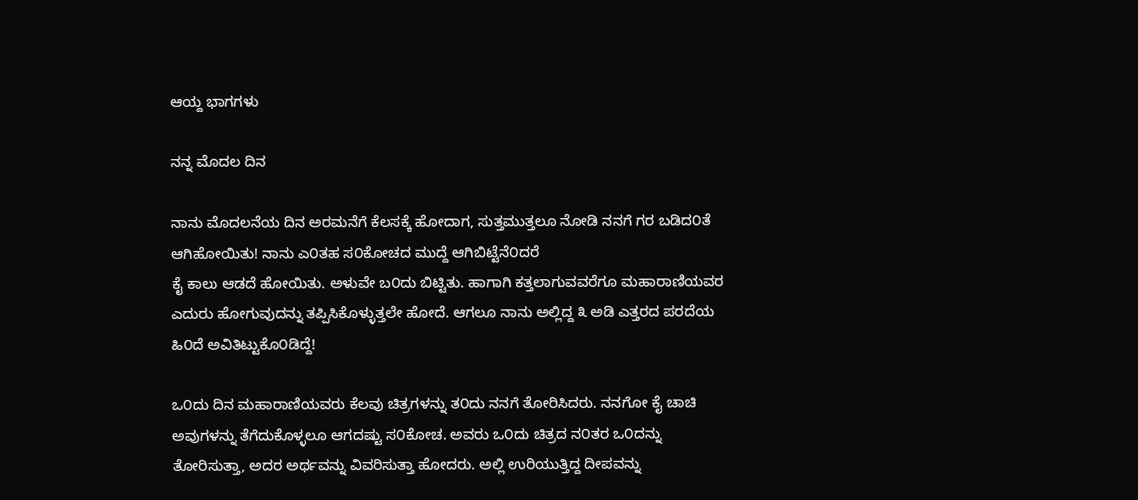ಆಯ್ದ ಭಾಗಗಳು

ನನ್ನ ಮೊದಲ ದಿನ

ನಾನು ಮೊದಲನೆಯ ದಿನ ಅರಮನೆಗೆ ಕೆಲಸಕ್ಕೆ ಹೋದಾಗ, ಸುತ್ತಮುತ್ತಲೂ ನೋಡಿ ನನಗೆ ಗರ ಬಡಿದ೦ತೆ ಆಗಿಹೋಯಿತು! ನಾನು ಎ೦ತಹ ಸ೦ಕೋಚದ ಮುದ್ದೆ ಆಗಿಬಿಟ್ಟೆನೆ೦ದರೆ
ಕೈ ಕಾಲು ಆಡದೆ ಹೋಯಿತು. ಅಳುವೇ ಬ೦ದು ಬಿಟ್ಟಿತು. ಹಾಗಾಗಿ ಕತ್ತಲಾಗುವವರೆಗೂ ಮಹಾರಾಣಿಯವರ ಎದುರು ಹೋಗುವುದನ್ನು ತಪ್ಪಿಸಿಕೊಳ್ಳುತ್ತಲೇ ಹೋದೆ. ಆಗಲೂ ನಾನು ಅಲ್ಲಿದ್ದ ೩ ಅಡಿ ಎತ್ತರದ ಪರದೆಯ ಹಿ೦ದೆ ಅವಿತಿಟ್ಟುಕೊ೦ಡಿದ್ದೆ!

ಒ೦ದು ದಿನ ಮಹಾರಾಣಿಯವರು ಕೆಲವು ಚಿತ್ರಗಳನ್ನು ತ೦ದು ನನಗೆ ತೋರಿಸಿದರು. ನನಗೋ ಕೈ ಚಾಚಿ ಅವುಗಳನ್ನು ತೆಗೆದುಕೊಳ್ಳಲೂ ಆಗದಷ್ಟು ಸ೦ಕೋಚ. ಅವರು ಒ೦ದು ಚಿತ್ರದ ನ೦ತರ ಒ೦ದನ್ನು ತೋರಿಸುತ್ತಾ, ಅದರ ಅರ್ಥವನ್ನು ವಿವರಿಸುತ್ತಾ ಹೋದರು. ಅಲ್ಲಿ ಉರಿಯುತ್ತಿದ್ದ ದೀಪವನ್ನು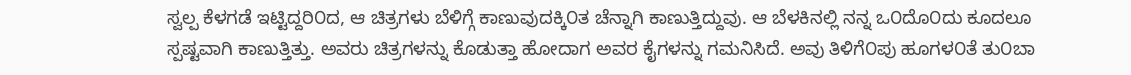ಸ್ವಲ್ಪ ಕೆಳಗಡೆ ಇಟ್ಟಿದ್ದರಿ೦ದ, ಆ ಚಿತ್ರಗಳು ಬೆಳಿಗ್ಗೆ ಕಾಣುವುದಕ್ಕಿ೦ತ ಚೆನ್ನಾಗಿ ಕಾಣುತ್ತಿದ್ದುವು. ಆ ಬೆಳಕಿನಲ್ಲಿ ನನ್ನ ಒ೦ದೊ೦ದು ಕೂದಲೂ ಸ್ಪಷ್ಟವಾಗಿ ಕಾಣುತ್ತಿತ್ತು. ಅವರು ಚಿತ್ರಗಳನ್ನು ಕೊಡುತ್ತಾ ಹೋದಾಗ ಅವರ ಕೈಗಳನ್ನು ಗಮನಿಸಿದೆ. ಅವು ತಿಳಿಗೆ೦ಪು ಹೂಗಳ೦ತೆ ತು೦ಬಾ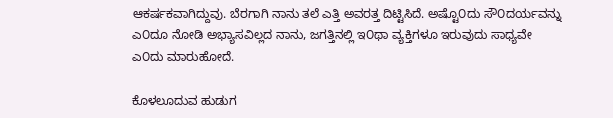ಆಕರ್ಷಕವಾಗಿದ್ದುವು. ಬೆರಗಾಗಿ ನಾನು ತಲೆ ಎತ್ತಿ ಅವರತ್ತ ದಿಟ್ಟಿಸಿದೆ. ಅಷ್ಟೊ೦ದು ಸೌ೦ದರ್ಯವನ್ನು ಎ೦ದೂ ನೋಡಿ ಅಭ್ಯಾಸವಿಲ್ಲದ ನಾನು, ಜಗತ್ತಿನಲ್ಲಿ ಇ೦ಥಾ ವ್ಯಕ್ತಿಗಳೂ ಇರುವುದು ಸಾಧ್ಯವೇ ಎ೦ದು ಮಾರುಹೋದೆ.

ಕೊಳಲೂದುವ ಹುಡುಗ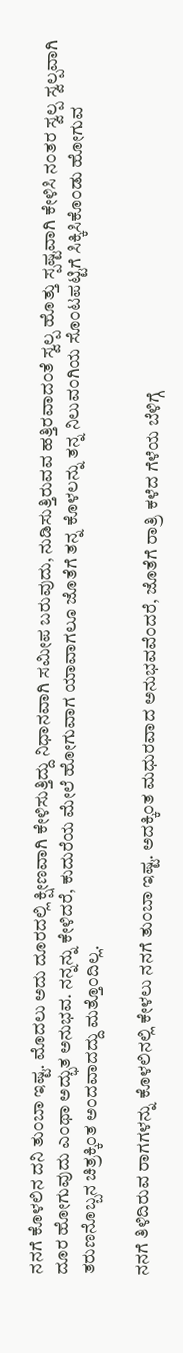ನನಗೆ ಕೊಳಲಿನ ದನಿ ತು೦ಬಾ ಇಷ್ಟ. ಮೊದಲು ಅದು ದೂರದಲ್ಲಿ ಕ್ಷೀಣವಾಗಿ ಕೇಳಿಸುತ್ತಿದ್ದು ನಿಧಾನವಾಗಿ ಸಮೀಪ ಬರುವುದು, ನುಡಿಸುತ್ತಿರುವವ ಹತ್ತಿರವಾದ೦ತೆ ಸ್ವಲ್ಪ ಹೊತ್ತು ಸ್ಪಷ್ಟವಾಗಿ ಕೇಳಿಸಿ ನ೦ತರ ಸ್ವಲ್ಪ ಸ್ವಲ್ಪವಾಗಿ ದೂರ ಹೋಗುವುದು ಎ೦ಥಾ ಅದ್ಭುತ ಅನುಭವ. ನನ್ನನ್ನು ಕೇಳಿದರೆ, ಕುದುರೆಯ ಮೇಲೆ ಹೋಗುವಾಗ ಯಾವಾಗಲೂ ಜೊತೆಗೆ ತನ್ನ ಕೊಳಲನ್ನು ತನ್ನ ನಿಲುವ೦ಗಿಯ ಸೊ೦ಟಪಟ್ಟಿಗೆ ಸಿಕ್ಕಿಸಿಕೊ೦ಡು ಹೋಗುವ ತರುಣನೊಬ್ಬನ ಚಿತ್ರಕ್ಕಿ೦ತ ಅ೦ದವಾದದ್ದು ಮತ್ತೊ೦ದಿಲ್ಲ.

ನನಗೆ ತಿಳಿದಿರುವ ರಾಗಗಳನ್ನು ಕೊಳಲಿನಲ್ಲಿ ಕೇಳಲು ನನಗೆ ತು೦ಬಾ ಇಷ್ಟ. ಅದಕ್ಕಿ೦ತ ಮಧುರವಾದ ಅನುಭವವೆ೦ದರೆ, ಜೊತೆಗೆ ರಾತ್ರಿ ಕಳೆದ ಗೆಳೆಯ ಬೆಳಿಗ್ಗೆ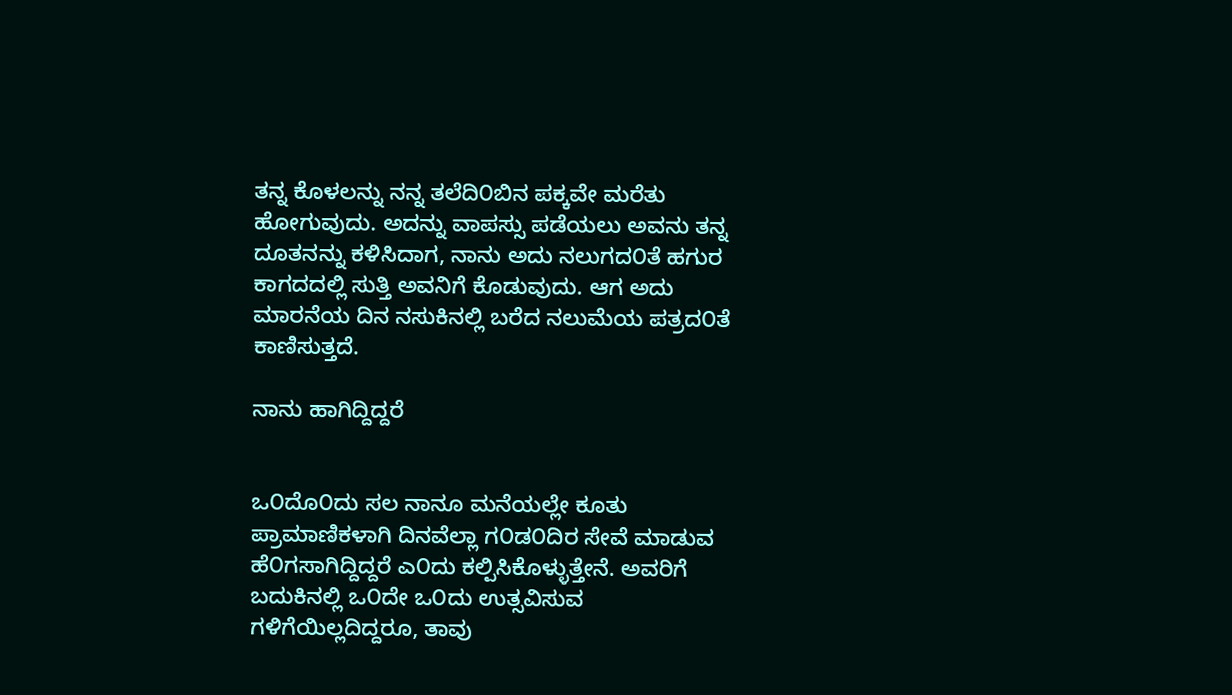ತನ್ನ ಕೊಳಲನ್ನು ನನ್ನ ತಲೆದಿ೦ಬಿನ ಪಕ್ಕವೇ ಮರೆತು ಹೋಗುವುದು. ಅದನ್ನು ವಾಪಸ್ಸು ಪಡೆಯಲು ಅವನು ತನ್ನ ದೂತನನ್ನು ಕಳಿಸಿದಾಗ, ನಾನು ಅದು ನಲುಗದ೦ತೆ ಹಗುರ ಕಾಗದದಲ್ಲಿ ಸುತ್ತಿ ಅವನಿಗೆ ಕೊಡುವುದು. ಆಗ ಅದು ಮಾರನೆಯ ದಿನ ನಸುಕಿನಲ್ಲಿ ಬರೆದ ನಲುಮೆಯ ಪತ್ರದ೦ತೆ ಕಾಣಿಸುತ್ತದೆ.

ನಾನು ಹಾಗಿದ್ದಿದ್ದರೆ


ಒ೦ದೊ೦ದು ಸಲ ನಾನೂ ಮನೆಯಲ್ಲೇ ಕೂತು ಪ್ರಾಮಾಣಿಕಳಾಗಿ ದಿನವೆಲ್ಲಾ ಗ೦ಡ೦ದಿರ ಸೇವೆ ಮಾಡುವ ಹೆ೦ಗಸಾಗಿದ್ದಿದ್ದರೆ ಎ೦ದು ಕಲ್ಪಿಸಿಕೊಳ್ಳುತ್ತೇನೆ. ಅವರಿಗೆ ಬದುಕಿನಲ್ಲಿ ಒ೦ದೇ ಒ೦ದು ಉತ್ಸವಿಸುವ ಗಳಿಗೆಯಿಲ್ಲದಿದ್ದರೂ, ತಾವು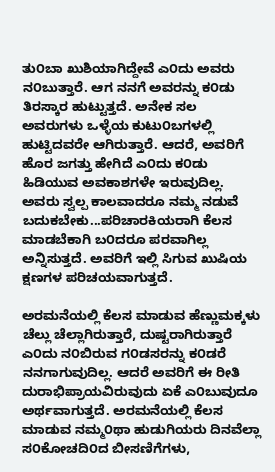ತು೦ಬಾ ಖುಶಿಯಾಗಿದ್ದೇವೆ ಎ೦ದು ಅವರು ನ೦ಬುತ್ತಾರೆ. ಆಗ ನನಗೆ ಅವರನ್ನು ಕ೦ಡು ತಿರಸ್ಕಾರ ಹುಟ್ಟುತ್ತದೆ. ಅನೇಕ ಸಲ ಅವರುಗಳು ಒಳ್ಳೆಯ ಕುಟು೦ಬಗಳಲ್ಲಿ ಹುಟ್ಟಿದವರೇ ಆಗಿರುತ್ತಾರೆ. ಆದರೆ, ಅವರಿಗೆ ಹೊರ ಜಗತ್ತು ಹೇಗಿದೆ ಎ೦ದು ಕ೦ಡು ಹಿಡಿಯುವ ಅವಕಾಶಗಳೇ ಇರುವುದಿಲ್ಲ. ಅವರು ಸ್ವಲ್ಪ ಕಾಲವಾದರೂ ನಮ್ಮ ನಡುವೆ ಬದುಕಬೇಕು...ಪರಿಚಾರಕಿಯರಾಗಿ ಕೆಲಸ ಮಾಡಬೆಕಾಗಿ ಬ೦ದರೂ ಪರವಾಗಿಲ್ಲ ಅನ್ನಿಸುತ್ತದೆ. ಅವರಿಗೆ ಇಲ್ಲಿ ಸಿಗುವ ಖುಷಿಯ ಕ್ಷಣಗಳ ಪರಿಚಯವಾಗುತ್ತದೆ.

ಅರಮನೆಯಲ್ಲಿ ಕೆಲಸ ಮಾಡುವ ಹೆಣ್ಣುಮಕ್ಕಳು ಚೆಲ್ಲು ಚೆಲ್ಲಾಗಿರುತ್ತಾರೆ, ದುಷ್ಟರಾಗಿರುತ್ತಾರೆ ಎ೦ದು ನ೦ಬಿರುವ ಗ೦ಡಸರನ್ನು ಕ೦ಡರೆ ನನಗಾಗುವುದಿಲ್ಲ. ಆದರೆ ಅವರಿಗೆ ಈ ರೀತಿ ದುರಾಭಿಪ್ರಾಯವಿರುವುದು ಏಕೆ ಎ೦ಬುವುದೂ ಅರ್ಥವಾಗುತ್ತದೆ. ಅರಮನೆಯಲ್ಲಿ ಕೆಲಸ ಮಾಡುವ ನಮ್ಮ೦ಥಾ ಹುಡುಗಿಯರು ದಿನವೆಲ್ಲಾ ಸ೦ಕೋಚದಿ೦ದ ಬೀಸಣಿಗೆಗಳು,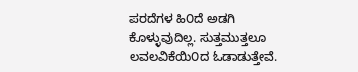ಪರದೆಗಳ ಹಿ೦ದೆ ಅಡಗಿ ಕೊಳ್ಳುವುದಿಲ್ಲ. ಸುತ್ತಮುತ್ತಲೂ ಲವಲವಿಕೆಯಿ೦ದ ಓಡಾಡುತ್ತೇವೆ.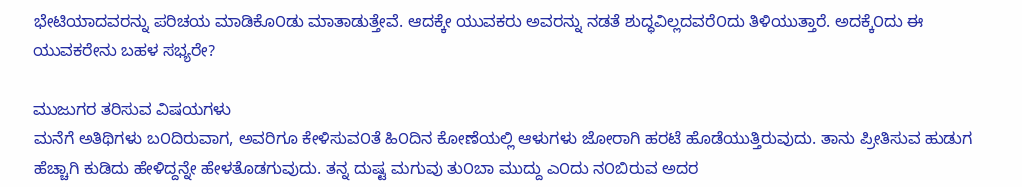ಭೇಟಿಯಾದವರನ್ನು ಪರಿಚಯ ಮಾಡಿಕೊ೦ಡು ಮಾತಾಡುತ್ತೇವೆ. ಆದಕ್ಕೇ ಯುವಕರು ಅವರನ್ನು ನಡತೆ ಶುದ್ಧವಿಲ್ಲದವರೆ೦ದು ತಿಳಿಯುತ್ತಾರೆ. ಅದಕ್ಕೆ೦ದು ಈ ಯುವಕರೇನು ಬಹಳ ಸಭ್ಯರೇ?

ಮುಜುಗರ ತರಿಸುವ ವಿಷಯಗಳು
ಮನೆಗೆ ಅತಿಥಿಗಳು ಬ೦ದಿರುವಾಗ, ಅವರಿಗೂ ಕೇಳಿಸುವ೦ತೆ ಹಿ೦ದಿನ ಕೋಣೆಯಲ್ಲಿ ಆಳುಗಳು ಜೋರಾಗಿ ಹರಟೆ ಹೊಡೆಯುತ್ತಿರುವುದು. ತಾನು ಪ್ರೀತಿಸುವ ಹುಡುಗ ಹೆಚ್ಚಾಗಿ ಕುಡಿದು ಹೇಳಿದ್ದನ್ನೇ ಹೇಳತೊಡಗುವುದು. ತನ್ನ ದುಷ್ಟ ಮಗುವು ತು೦ಬಾ ಮುದ್ದು ಎ೦ದು ನ೦ಬಿರುವ ಅದರ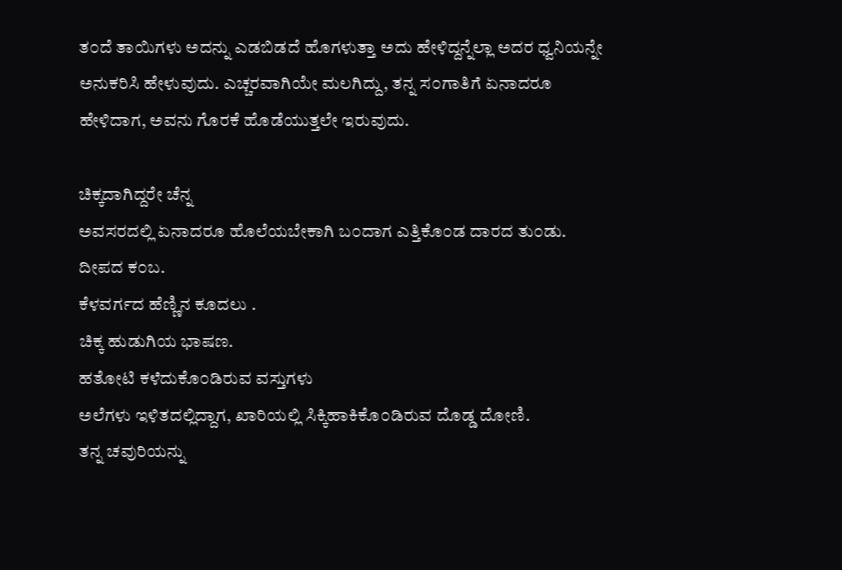ತ೦ದೆ ತಾಯಿಗಳು ಅದನ್ನು ಎಡಬಿಡದೆ ಹೊಗಳುತ್ತಾ ಅದು ಹೇಳಿದ್ದನ್ನೆಲ್ಲಾ ಅದರ ಧ್ವನಿಯನ್ನೇ ಅನುಕರಿಸಿ ಹೇಳುವುದು. ಎಚ್ಚರವಾಗಿಯೇ ಮಲಗಿದ್ದು, ತನ್ನ ಸ೦ಗಾತಿಗೆ ಏನಾದರೂ ಹೇಳಿದಾಗ, ಅವನು ಗೊರಕೆ ಹೊಡೆಯುತ್ತಲೇ ಇರುವುದು.

ಚಿಕ್ಕದಾಗಿದ್ದರೇ ಚೆನ್ನ
ಅವಸರದಲ್ಲಿ ಏನಾದರೂ ಹೊಲೆಯಬೇಕಾಗಿ ಬ೦ದಾಗ ಎತ್ತಿಕೊ೦ಡ ದಾರದ ತು೦ಡು.
ದೀಪದ ಕ೦ಬ.
ಕೆಳವರ್ಗದ ಹೆಣ್ಣಿನ ಕೂದಲು .
ಚಿಕ್ಕ ಹುಡುಗಿಯ ಭಾಷಣ.
ಹತೋಟಿ ಕಳೆದುಕೊ೦ಡಿರುವ ವಸ್ತುಗಳು
ಅಲೆಗಳು ಇಳಿತದಲ್ಲಿದ್ದಾಗ, ಖಾರಿಯಲ್ಲಿ ಸಿಕ್ಕಿಹಾಕಿಕೊ೦ಡಿರುವ ದೊಡ್ಡ ದೋಣಿ.
ತನ್ನ ಚವುರಿಯನ್ನು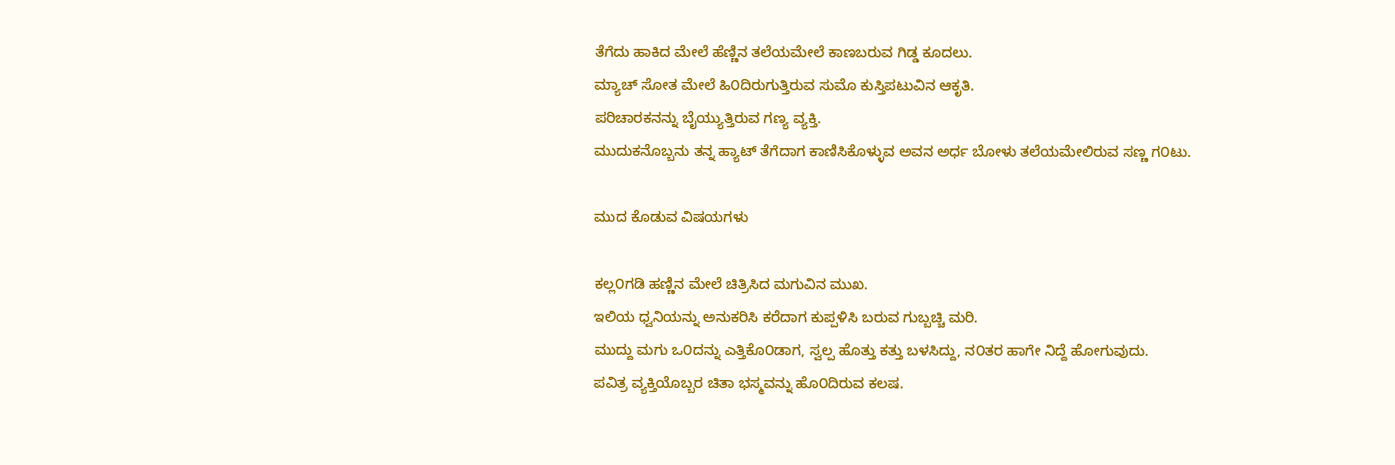ತೆಗೆದು ಹಾಕಿದ ಮೇಲೆ ಹೆಣ್ಣಿನ ತಲೆಯಮೇಲೆ ಕಾಣಬರುವ ಗಿಡ್ಡ ಕೂದಲು.
ಮ್ಯಾಚ್ ಸೋತ ಮೇಲೆ ಹಿ೦ದಿರುಗುತ್ತಿರುವ ಸುಮೊ ಕುಸ್ತಿಪಟುವಿನ ಆಕೃತಿ.
ಪರಿಚಾರಕನನ್ನು ಬೈಯ್ಯುತ್ತಿರುವ ಗಣ್ಯ ವ್ಯಕ್ತಿ.
ಮುದುಕನೊಬ್ಬನು ತನ್ನ ಹ್ಯಾಟ್ ತೆಗೆದಾಗ ಕಾಣಿಸಿಕೊಳ್ಳುವ ಅವನ ಅರ್ಧ ಬೋಳು ತಲೆಯಮೇಲಿರುವ ಸಣ್ಣ ಗ೦ಟು.

ಮುದ ಕೊಡುವ ವಿಷಯಗಳು

ಕಲ್ಲ೦ಗಡಿ ಹಣ್ಣಿನ ಮೇಲೆ ಚಿತ್ರಿಸಿದ ಮಗುವಿನ ಮುಖ.
ಇಲಿಯ ಧ್ವನಿಯನ್ನು ಅನುಕರಿಸಿ ಕರೆದಾಗ ಕುಪ್ಪಳಿಸಿ ಬರುವ ಗುಬ್ಬಚ್ಚಿ ಮರಿ.
ಮುದ್ದು ಮಗು ಒ೦ದನ್ನು ಎತ್ತಿಕೊ೦ಡಾಗ, ಸ್ವಲ್ಪ ಹೊತ್ತು ಕತ್ತು ಬಳಸಿದ್ದು, ನ೦ತರ ಹಾಗೇ ನಿದ್ದೆ ಹೋಗುವುದು.
ಪವಿತ್ರ ವ್ಯಕ್ತಿಯೊಬ್ಬರ ಚಿತಾ ಭಸ್ಮವನ್ನು ಹೊ೦ದಿರುವ ಕಲಷ.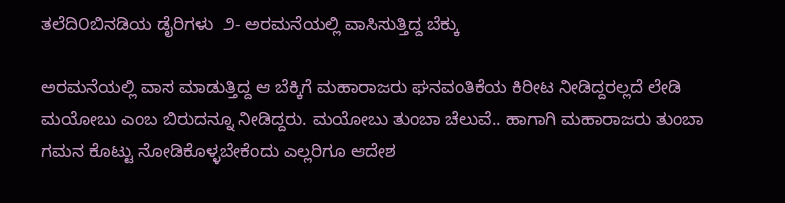ತಲೆದಿ೦ಬಿನಡಿಯ ಡೈರಿಗಳು  ೨- ಅರಮನೆಯಲ್ಲಿ ವಾಸಿಸುತ್ತಿದ್ದ ಬೆಕ್ಕು

ಅರಮನೆಯಲ್ಲಿ ವಾಸ ಮಾಡುತ್ತಿದ್ದ ಆ ಬೆಕ್ಕಿಗೆ ಮಹಾರಾಜರು ಘನವಂತಿಕೆಯ ಕಿರೀಟ ನೀಡಿದ್ದರಲ್ಲದೆ ಲೇಡಿ ಮಯೋಬು ಎಂಬ ಬಿರುದನ್ನೂ ನೀಡಿದ್ದರು. ಮಯೋಬು ತುಂಬಾ ಚೆಲುವೆ.. ಹಾಗಾಗಿ ಮಹಾರಾಜರು ತುಂಬಾ ಗಮನ ಕೊಟ್ಟು ನೋಡಿಕೊಳ್ಳಬೇಕೆಂದು ಎಲ್ಲರಿಗೂ ಆದೇಶ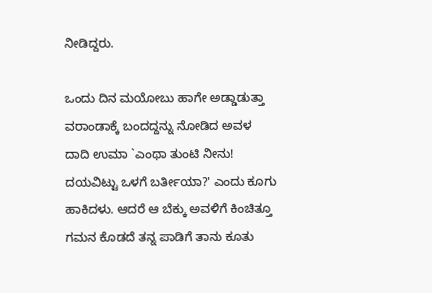ನೀಡಿದ್ದರು.

ಒಂದು ದಿನ ಮಯೋಬು ಹಾಗೇ ಅಡ್ಡಾಡುತ್ತಾ ವರಾಂಡಾಕ್ಕೆ ಬಂದದ್ದನ್ನು ನೋಡಿದ ಅವಳ ದಾದಿ ಉಮಾ `ಎಂಥಾ ತುಂಟಿ ನೀನು! ದಯವಿಟ್ಟು ಒಳಗೆ ಬರ್ತೀಯಾ?' ಎಂದು ಕೂಗು ಹಾಕಿದಳು. ಆದರೆ ಆ ಬೆಕ್ಕು ಅವಳಿಗೆ ಕಿಂಚಿತ್ತೂ ಗಮನ ಕೊಡದೆ ತನ್ನ ಪಾಡಿಗೆ ತಾನು ಕೂತು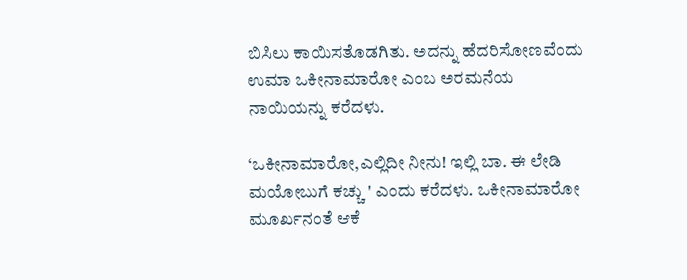ಬಿಸಿಲು ಕಾಯಿಸತೊಡಗಿತು. ಅದನ್ನು ಹೆದರಿಸೋಣವೆಂದು ಉಮಾ ಒಕೀನಾಮಾರೋ ಎಂಬ ಅರಮನೆಯ ನಾಯಿಯನ್ನು ಕರೆದಳು.

‘ಒಕೀನಾಮಾರೋ,ಎಲ್ಲಿದೀ ನೀನು! ಇಲ್ಲಿ ಬಾ. ಈ ಲೇಡಿ ಮಯೋಬುಗೆ ಕಚ್ಚು ' ಎಂದು ಕರೆದಳು. ಒಕೀನಾಮಾರೋ ಮೂರ್ಖನಂತೆ ಆಕೆ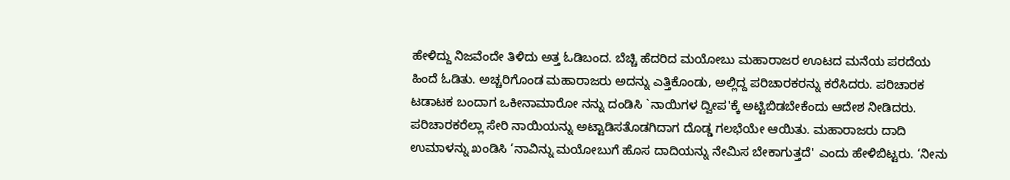ಹೇಳಿದ್ದು ನಿಜವೆಂದೇ ತಿಳಿದು ಅತ್ತ ಓಡಿಬಂದ. ಬೆಚ್ಚಿ ಹೆದರಿದ ಮಯೋಬು ಮಹಾರಾಜರ ಊಟದ ಮನೆಯ ಪರದೆಯ ಹಿಂದೆ ಓಡಿತು. ಅಚ್ಚರಿಗೊಂಡ ಮಹಾರಾಜರು ಅದನ್ನು ಎತ್ತಿಕೊಂಡು, ಅಲ್ಲಿದ್ದ ಪರಿಚಾರಕರನ್ನು ಕರೆಸಿದರು. ಪರಿಚಾರಕ ಟಡಾಟಕ ಬಂದಾಗ ಒಕೀನಾಮಾರೋ ನನ್ನು ದಂಡಿಸಿ `ನಾಯಿಗಳ ದ್ವೀಪ'ಕ್ಕೆ ಅಟ್ಟಿಬಿಡಬೇಕೆಂದು ಆದೇಶ ನೀಡಿದರು. ಪರಿಚಾರಕರೆಲ್ಲಾ ಸೇರಿ ನಾಯಿಯನ್ನು ಅಟ್ಟಾಡಿಸತೊಡಗಿದಾಗ ದೊಡ್ಡ ಗಲಭೆಯೇ ಆಯಿತು. ಮಹಾರಾಜರು ದಾದಿ ಉಮಾಳನ್ನು ಖಂಡಿಸಿ ‘ನಾವಿನ್ನು ಮಯೋಬುಗೆ ಹೊಸ ದಾದಿಯನ್ನು ನೇಮಿಸ ಬೇಕಾಗುತ್ತದೆ' ಎಂದು ಹೇಳಿಬಿಟ್ಟರು. ‘ನೀನು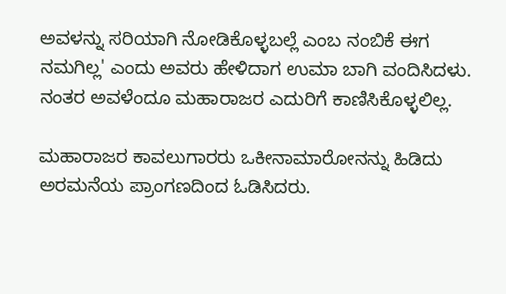ಅವಳನ್ನು ಸರಿಯಾಗಿ ನೋಡಿಕೊಳ್ಳಬಲ್ಲೆ ಎಂಬ ನಂಬಿಕೆ ಈಗ ನಮಗಿಲ್ಲ' ಎಂದು ಅವರು ಹೇಳಿದಾಗ ಉಮಾ ಬಾಗಿ ವಂದಿಸಿದಳು. ನಂತರ ಅವಳೆಂದೂ ಮಹಾರಾಜರ ಎದುರಿಗೆ ಕಾಣಿಸಿಕೊಳ್ಳಲಿಲ್ಲ.

ಮಹಾರಾಜರ ಕಾವಲುಗಾರರು ಒಕೀನಾಮಾರೋನನ್ನು ಹಿಡಿದು ಅರಮನೆಯ ಪ್ರಾಂಗಣದಿಂದ ಓಡಿಸಿದರು.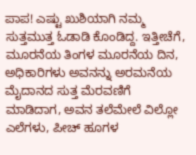ಪಾಪ! ಎಷ್ಟು ಖುಶಿಯಾಗಿ ನಮ್ಮ ಸುತ್ತಮುತ್ತ ಓಡಾಡಿ ಕೊಂಡಿದ್ದ. ಇತ್ತೀಚೆಗೆ, ಮೂರನೆಯ ತಿಂಗಳ ಮೂರನೆಯ ದಿನ, ಅಧಿಕಾರಿಗಳು ಅವನನ್ನು ಅರಮನೆಯ ಮೈದಾನದ ಸುತ್ತ ಮೆರವಣಿಗೆ ಮಾಡಿದಾಗ, ಅವನ ತಲೆಮೇಲೆ ವಿಲ್ಲೋ ಎಲೆಗಳು, ಪೀಚ್ ಹೂಗಳ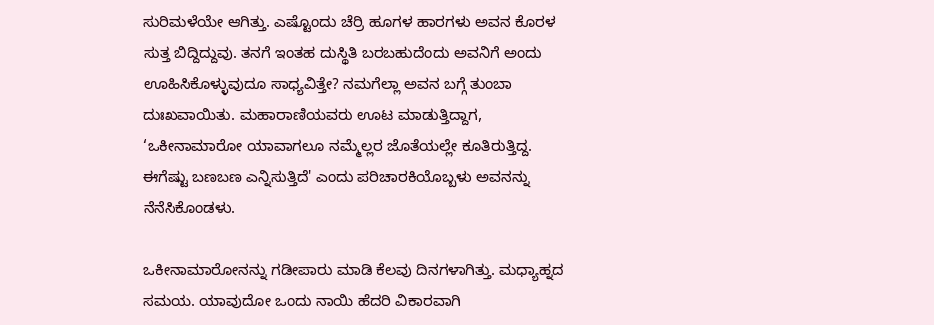ಸುರಿಮಳೆಯೇ ಆಗಿತ್ತು. ಎಷ್ಟೊಂದು ಚೆರ್ರಿ ಹೂಗಳ ಹಾರಗಳು ಅವನ ಕೊರಳ ಸುತ್ತ ಬಿದ್ದಿದ್ದುವು. ತನಗೆ ಇಂತಹ ದುಸ್ಥಿತಿ ಬರಬಹುದೆಂದು ಅವನಿಗೆ ಅಂದು ಊಹಿಸಿಕೊಳ್ಳುವುದೂ ಸಾಧ್ಯವಿತ್ತೇ? ನಮಗೆಲ್ಲಾ ಅವನ ಬಗ್ಗೆ ತುಂಬಾ ದುಃಖವಾಯಿತು. ಮಹಾರಾಣಿಯವರು ಊಟ ಮಾಡುತ್ತಿದ್ದಾಗ, ‘ಒಕೀನಾಮಾರೋ ಯಾವಾಗಲೂ ನಮ್ಮೆಲ್ಲರ ಜೊತೆಯಲ್ಲೇ ಕೂತಿರುತ್ತಿದ್ದ. ಈಗೆಷ್ಟು ಬಣಬಣ ಎನ್ನಿಸುತ್ತಿದೆ' ಎಂದು ಪರಿಚಾರಕಿಯೊಬ್ಬಳು ಅವನನ್ನು ನೆನೆಸಿಕೊಂಡಳು.

ಒಕೀನಾಮಾರೋನನ್ನು ಗಡೀಪಾರು ಮಾಡಿ ಕೆಲವು ದಿನಗಳಾಗಿತ್ತು. ಮಧ್ಯಾಹ್ನದ ಸಮಯ. ಯಾವುದೋ ಒಂದು ನಾಯಿ ಹೆದರಿ ವಿಕಾರವಾಗಿ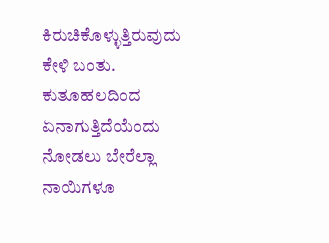ಕಿರುಚಿಕೊಳ್ಳುತ್ತಿರುವುದು ಕೇಳಿ ಬಂತು. ಕುತೂಹಲದಿಂದ ಏನಾಗುತ್ತಿದೆಯೆಂದು ನೋಡಲು ಬೇರೆಲ್ಲಾ ನಾಯಿಗಳೂ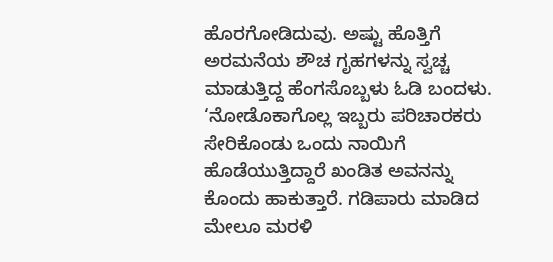ಹೊರಗೋಡಿದುವು. ಅಷ್ಟು ಹೊತ್ತಿಗೆ ಅರಮನೆಯ ಶೌಚ ಗೃಹಗಳನ್ನು ಸ್ವಚ್ಚ ಮಾಡುತ್ತಿದ್ದ ಹೆಂಗಸೊಬ್ಬಳು ಓಡಿ ಬಂದಳು. ‘ನೋಡೊಕಾಗೊಲ್ಲ ಇಬ್ಬರು ಪರಿಚಾರಕರು ಸೇರಿಕೊಂಡು ಒಂದು ನಾಯಿಗೆ ಹೊಡೆಯುತ್ತಿದ್ದಾರೆ ಖಂಡಿತ ಅವನನ್ನು ಕೊಂದು ಹಾಕುತ್ತಾರೆ. ಗಡಿಪಾರು ಮಾಡಿದ ಮೇಲೂ ಮರಳಿ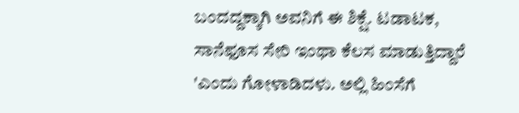ಬಂದದ್ದಕ್ಕಾಗಿ ಅವನಿಗೆ ಈ ಶಿಕ್ಷೆ. ಟಡಾಟಕ, ಸಾನೆಫೂಸ ಸೇರಿ ಇಂಥಾ ಕೆಲಸ ಮಾಡುತ್ತಿದ್ದಾರೆ 'ಎಂದು ಗೋಳಾಡಿದಳು. ಅಲ್ಲಿ ಹಿಂಸೆಗೆ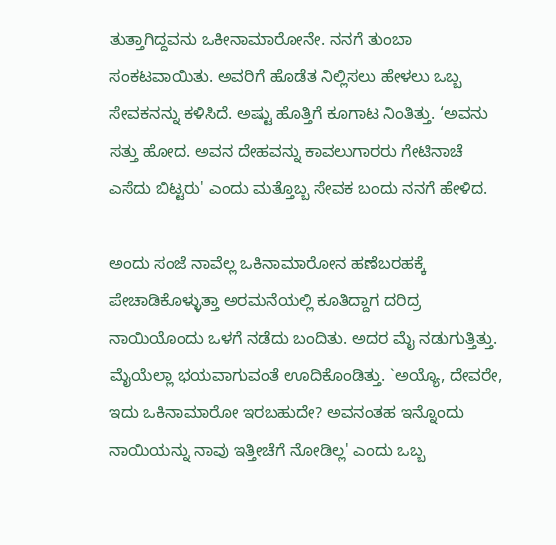ತುತ್ತಾಗಿದ್ದವನು ಒಕೀನಾಮಾರೋನೇ. ನನಗೆ ತುಂಬಾ ಸಂಕಟವಾಯಿತು. ಅವರಿಗೆ ಹೊಡೆತ ನಿಲ್ಲಿಸಲು ಹೇಳಲು ಒಬ್ಬ ಸೇವಕನನ್ನು ಕಳಿಸಿದೆ. ಅಷ್ಟು ಹೊತ್ತಿಗೆ ಕೂಗಾಟ ನಿಂತಿತ್ತು. ‘ಅವನು ಸತ್ತು ಹೋದ. ಅವನ ದೇಹವನ್ನು ಕಾವಲುಗಾರರು ಗೇಟಿನಾಚೆ ಎಸೆದು ಬಿಟ್ಟರು' ಎಂದು ಮತ್ತೊಬ್ಬ ಸೇವಕ ಬಂದು ನನಗೆ ಹೇಳಿದ.

ಅಂದು ಸಂಜೆ ನಾವೆಲ್ಲ ಒಕಿನಾಮಾರೋನ ಹಣೆಬರಹಕ್ಕೆ ಪೇಚಾಡಿಕೊಳ್ಳುತ್ತಾ ಅರಮನೆಯಲ್ಲಿ ಕೂತಿದ್ದಾಗ ದರಿದ್ರ ನಾಯಿಯೊಂದು ಒಳಗೆ ನಡೆದು ಬಂದಿತು. ಅದರ ಮೈ ನಡುಗುತ್ತಿತ್ತು. ಮೈಯೆಲ್ಲಾ ಭಯವಾಗುವಂತೆ ಊದಿಕೊಂಡಿತ್ತು. `ಅಯ್ಯೊ, ದೇವರೇ, ಇದು ಒಕಿನಾಮಾರೋ ಇರಬಹುದೇ? ಅವನಂತಹ ಇನ್ನೊಂದು ನಾಯಿಯನ್ನು ನಾವು ಇತ್ತೀಚೆಗೆ ನೋಡಿಲ್ಲ' ಎಂದು ಒಬ್ಬ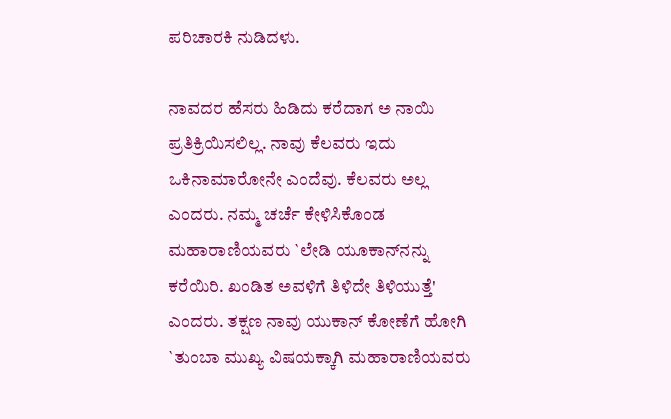ಪರಿಚಾರಕಿ ನುಡಿದಳು.

ನಾವದರ ಹೆಸರು ಹಿಡಿದು ಕರೆದಾಗ ಅ ನಾಯಿ ಪ್ರತಿಕ್ರಿಯಿಸಲಿಲ್ಲ. ನಾವು ಕೆಲವರು ಇದು ಒಕಿನಾಮಾರೋನೇ ಎಂದೆವು. ಕೆಲವರು ಅಲ್ಲ ಎಂದರು. ನಮ್ಮ ಚರ್ಚೆ ಕೇಳಿಸಿಕೊಂಡ ಮಹಾರಾಣಿಯವರು `ಲೇಡಿ ಯೂಕಾನ್‌ನನ್ನು ಕರೆಯಿರಿ. ಖಂಡಿತ ಅವಳಿಗೆ ತಿಳಿದೇ ತಿಳಿಯುತ್ತೆ' ಎಂದರು. ತಕ್ಷಣ ನಾವು ಯುಕಾನ್ ಕೋಣೆಗೆ ಹೋಗಿ `ತುಂಬಾ ಮುಖ್ಯ ವಿಷಯಕ್ಕಾಗಿ ಮಹಾರಾಣಿಯವರು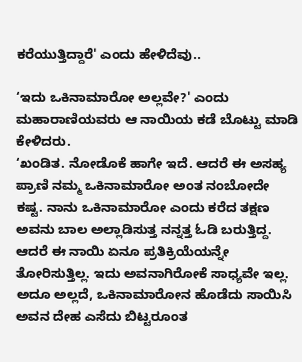ಕರೆಯುತ್ತಿದ್ದಾರೆ' ಎಂದು ಹೇಳಿದೆವು..

‘ಇದು ಒಕಿನಾಮಾರೋ ಅಲ್ಲವೇ?' ಎಂದು ಮಹಾರಾಣಿಯವರು ಆ ನಾಯಿಯ ಕಡೆ ಬೊಟ್ಟು ಮಾಡಿ ಕೇಳಿದರು.
‘ಖಂಡಿತ. ನೋಡೊಕೆ ಹಾಗೇ ಇದೆ. ಆದರೆ ಈ ಅಸಹ್ಯ ಪ್ರಾಣಿ ನಮ್ಮ ಒಕಿನಾಮಾರೋ ಅಂತ ನಂಬೋದೇ ಕಷ್ಟ. ನಾನು ಒಕಿನಾಮಾರೋ ಎಂದು ಕರೆದ ತಕ್ಷಣ ಅವನು ಬಾಲ ಅಲ್ಲಾಡಿಸುತ್ತ ನನ್ನತ್ತ ಓಡಿ ಬರುತ್ತಿದ್ದ. ಆದರೆ ಈ ನಾಯಿ ಏನೂ ಪ್ರತಿಕ್ರಿಯೆಯನ್ನೇ ತೋರಿಸುತ್ತಿಲ್ಲ. ಇದು ಅವನಾಗಿರೋಕೆ ಸಾಧ್ಯವೇ ಇಲ್ಲ. ಅದೂ ಅಲ್ಲದೆ, ಒಕಿನಾಮಾರೋನ ಹೊಡೆದು ಸಾಯಿಸಿ ಅವನ ದೇಹ ಎಸೆದು ಬಿಟ್ಟರೂಂತ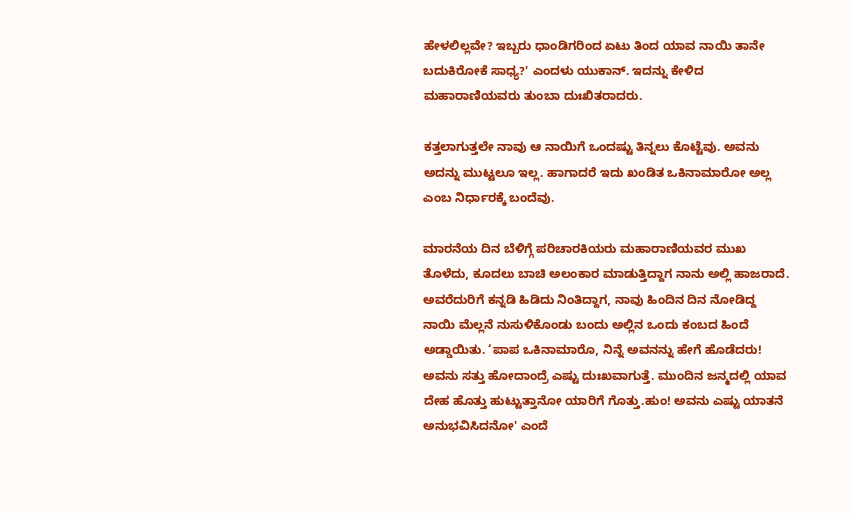ಹೇಳಲಿಲ್ಲವೇ? ಇಬ್ಬರು ಧಾಂಡಿಗರಿಂದ ಏಟು ತಿಂದ ಯಾವ ನಾಯಿ ತಾನೇ ಬದುಕಿರೋಕೆ ಸಾಧ್ಯ?' ಎಂದಳು ಯುಕಾನ್. ಇದನ್ನು ಕೇಳಿದ ಮಹಾರಾಣಿಯವರು ತುಂಬಾ ದುಃಖಿತರಾದರು.

ಕತ್ತಲಾಗುತ್ತಲೇ ನಾವು ಆ ನಾಯಿಗೆ ಒಂದಷ್ಟು ತಿನ್ನಲು ಕೊಟ್ಟೆವು. ಅವನು ಅದನ್ನು ಮುಟ್ಟಲೂ ಇಲ್ಲ. ಹಾಗಾದರೆ ಇದು ಖಂಡಿತ ಒಕಿನಾಮಾರೋ ಅಲ್ಲ ಎಂಬ ನಿರ್ಧಾರಕ್ಕೆ ಬಂದೆವು.

ಮಾರನೆಯ ದಿನ ಬೆಳಿಗ್ಗೆ ಪರಿಚಾರಕಿಯರು ಮಹಾರಾಣಿಯವರ ಮುಖ ತೊಳೆದು, ಕೂದಲು ಬಾಚಿ ಅಲಂಕಾರ ಮಾಡುತ್ತಿದ್ದಾಗ ನಾನು ಅಲ್ಲಿ ಹಾಜರಾದೆ. ಅವರೆದುರಿಗೆ ಕನ್ನಡಿ ಹಿಡಿದು ನಿಂತಿದ್ದಾಗ, ನಾವು ಹಿಂದಿನ ದಿನ ನೋಡಿದ್ದ ನಾಯಿ ಮೆಲ್ಲನೆ ನುಸುಳಿಕೊಂಡು ಬಂದು ಅಲ್ಲಿನ ಒಂದು ಕಂಬದ ಹಿಂದೆ ಅಡ್ಡಾಯಿತು. ‘ಪಾಪ ಒಕಿನಾಮಾರೊ, ನಿನ್ನೆ ಅವನನ್ನು ಹೇಗೆ ಹೊಡೆದರು! ಅವನು ಸತ್ತು ಹೋದಾಂದ್ರೆ ಎಷ್ಟು ದುಃಖವಾಗುತ್ತೆ. ಮುಂದಿನ ಜನ್ಮದಲ್ಲಿ ಯಾವ ದೇಹ ಹೊತ್ತು ಹುಟ್ಟುತ್ತಾನೋ ಯಾರಿಗೆ ಗೊತ್ತು.ಹುಂ! ಅವನು ಎಷ್ಟು ಯಾತನೆ ಅನುಭವಿಸಿದನೋ' ಎಂದೆ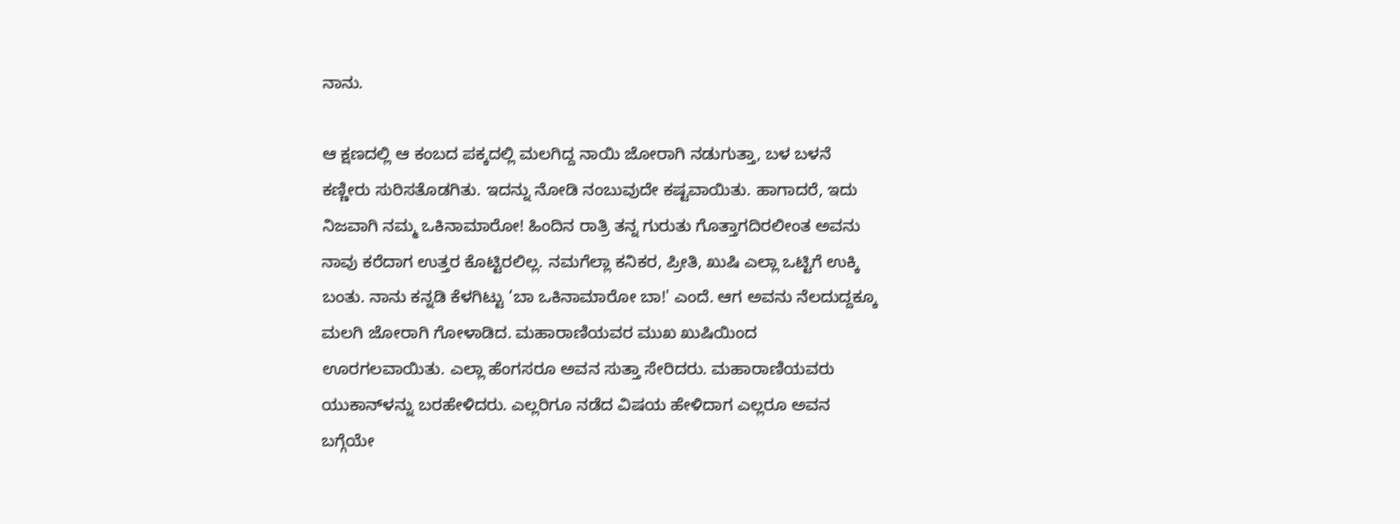ನಾನು.

ಆ ಕ್ಷಣದಲ್ಲಿ ಆ ಕಂಬದ ಪಕ್ಕದಲ್ಲಿ ಮಲಗಿದ್ದ ನಾಯಿ ಜೋರಾಗಿ ನಡುಗುತ್ತಾ, ಬಳ ಬಳನೆ ಕಣ್ಣೀರು ಸುರಿಸತೊಡಗಿತು. ಇದನ್ನು ನೋಡಿ ನಂಬುವುದೇ ಕಷ್ಟವಾಯಿತು. ಹಾಗಾದರೆ, ಇದು ನಿಜವಾಗಿ ನಮ್ಮ ಒಕಿನಾಮಾರೋ! ಹಿಂದಿನ ರಾತ್ರಿ ತನ್ನ ಗುರುತು ಗೊತ್ತಾಗದಿರಲೀಂತ ಅವನು ನಾವು ಕರೆದಾಗ ಉತ್ತರ ಕೊಟ್ಟಿರಲಿಲ್ಲ. ನಮಗೆಲ್ಲಾ ಕನಿಕರ, ಪ್ರೀತಿ, ಖುಷಿ ಎಲ್ಲಾ ಒಟ್ಟಿಗೆ ಉಕ್ಕಿ ಬಂತು. ನಾನು ಕನ್ನಡಿ ಕೆಳಗಿಟ್ಟು ‘ಬಾ ಒಕಿನಾಮಾರೋ ಬಾ!' ಎಂದೆ. ಆಗ ಅವನು ನೆಲದುದ್ದಕ್ಕೂ ಮಲಗಿ ಜೋರಾಗಿ ಗೋಳಾಡಿದ. ಮಹಾರಾಣಿಯವರ ಮುಖ ಖುಷಿಯಿಂದ ಊರಗಲವಾಯಿತು. ಎಲ್ಲಾ ಹೆಂಗಸರೂ ಅವನ ಸುತ್ತಾ ಸೇರಿದರು. ಮಹಾರಾಣಿಯವರು ಯುಕಾನ್‌ಳನ್ನು ಬರಹೇಳಿದರು. ಎಲ್ಲರಿಗೂ ನಡೆದ ವಿಷಯ ಹೇಳಿದಾಗ ಎಲ್ಲರೂ ಅವನ ಬಗ್ಗೆಯೇ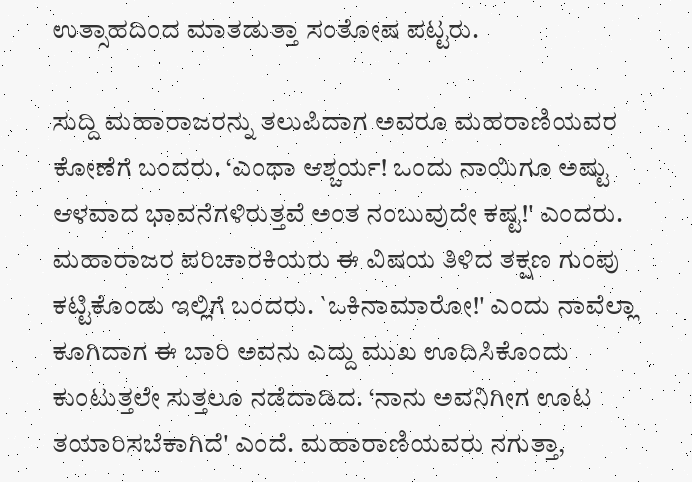ಉತ್ಸಾಹದಿಂದ ಮಾತಡುತ್ತಾ ಸಂತೋಷ ಪಟ್ಟರು.

ಸುದ್ದಿ ಮಹಾರಾಜರನ್ನು ತಲುಪಿದಾಗ ಅವರೂ ಮಹರಾಣಿಯವರ ಕೋಣೆಗೆ ಬಂದರು. ‘ಎಂಥಾ ಆಶ್ಚರ್ಯ! ಒಂದು ನಾಯಿಗೂ ಅಷ್ಟು ಆಳವಾದ ಭಾವನೆಗಳಿರುತ್ತವೆ ಅಂತ ನಂಬುವುದೇ ಕಷ್ಟ!' ಎಂದರು. ಮಹಾರಾಜರ ಪರಿಚಾರಕಿಯರು ಈ ವಿಷಯ ತಿಳಿದ ತಕ್ಷಣ ಗುಂಪು ಕಟ್ಟಿಕೊಂಡು ಇಲ್ಲಿಗೆ ಬಂದರು. `ಒಕಿನಾಮಾರೋ!' ಎಂದು ನಾವೆಲ್ಲಾ ಕೂಗಿದಾಗ ಈ ಬಾರಿ ಅವನು ಎದ್ದು ಮುಖ ಊದಿಸಿಕೊಂದು ಕುಂಟುತ್ತಲೇ ಸುತ್ತಲೂ ನಡೆದಾಡಿದ. ‘ನಾನು ಅವನಿಗೀಗ ಊಟ ತಯಾರಿಸಬೆಕಾಗಿದೆ' ಎಂದೆ. ಮಹಾರಾಣಿಯವರು ನಗುತ್ತಾ,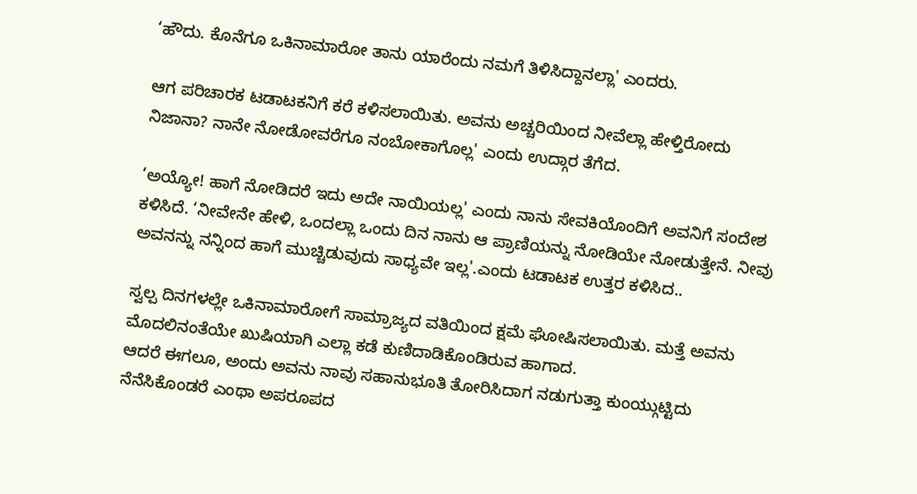‘ಹೌದು. ಕೊನೆಗೂ ಒಕಿನಾಮಾರೋ ತಾನು ಯಾರೆಂದು ನಮಗೆ ತಿಳಿಸಿದ್ದಾನಲ್ಲಾ' ಎಂದರು.

ಆಗ ಪರಿಚಾರಕ ಟಡಾಟಕನಿಗೆ ಕರೆ ಕಳಿಸಲಾಯಿತು. ಅವನು ಅಚ್ಚರಿಯಿಂದ ನೀವೆಲ್ಲಾ ಹೇಳ್ತಿರೋದು ನಿಜಾನಾ? ನಾನೇ ನೋಡೋವರೆಗೂ ನಂಬೋಕಾಗೊಲ್ಲ' ಎಂದು ಉದ್ಗಾರ ತೆಗೆದ.

‘ಅಯ್ಯೋ! ಹಾಗೆ ನೋಡಿದರೆ ಇದು ಅದೇ ನಾಯಿಯಲ್ಲ' ಎಂದು ನಾನು ಸೇವಕಿಯೊಂದಿಗೆ ಅವನಿಗೆ ಸಂದೇಶ ಕಳಿಸಿದೆ. ‘ನೀವೇನೇ ಹೇಳಿ, ಒಂದಲ್ಲಾ ಒಂದು ದಿನ ನಾನು ಆ ಪ್ರಾಣಿಯನ್ನು ನೋಡಿಯೇ ನೋಡುತ್ತೇನೆ. ನೀವು ಅವನನ್ನು ನನ್ನಿಂದ ಹಾಗೆ ಮುಚ್ಚಿಡುವುದು ಸಾಧ್ಯವೇ ಇಲ್ಲ'.ಎಂದು ಟಡಾಟಕ ಉತ್ತರ ಕಳಿಸಿದ..

ಸ್ವಲ್ಪ ದಿನಗಳಲ್ಲೇ ಒಕಿನಾಮಾರೋಗೆ ಸಾಮ್ರಾಜ್ಯದ ವತಿಯಿಂದ ಕ್ಷಮೆ ಘೋಷಿಸಲಾಯಿತು. ಮತ್ತೆ ಅವನು ಮೊದಲಿನಂತೆಯೇ ಖುಷಿಯಾಗಿ ಎಲ್ಲಾ ಕಡೆ ಕುಣಿದಾಡಿಕೊಂಡಿರುವ ಹಾಗಾದ.
ಆದರೆ ಈಗಲೂ, ಅಂದು ಅವನು ನಾವು ಸಹಾನುಭೂತಿ ತೋರಿಸಿದಾಗ ನಡುಗುತ್ತಾ ಕುಂಯ್ಗುಟ್ಟಿದು ನೆನೆಸಿಕೊಂಡರೆ ಎಂಥಾ ಅಪರೂಪದ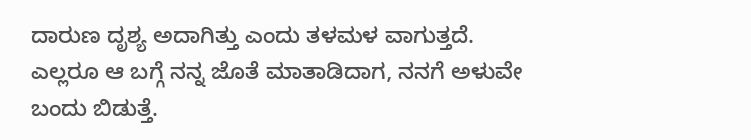ದಾರುಣ ದೃಶ್ಯ ಅದಾಗಿತ್ತು ಎಂದು ತಳಮಳ ವಾಗುತ್ತದೆ. ಎಲ್ಲರೂ ಆ ಬಗ್ಗೆ ನನ್ನ ಜೊತೆ ಮಾತಾಡಿದಾಗ, ನನಗೆ ಅಳುವೇ ಬಂದು ಬಿಡುತ್ತೆ.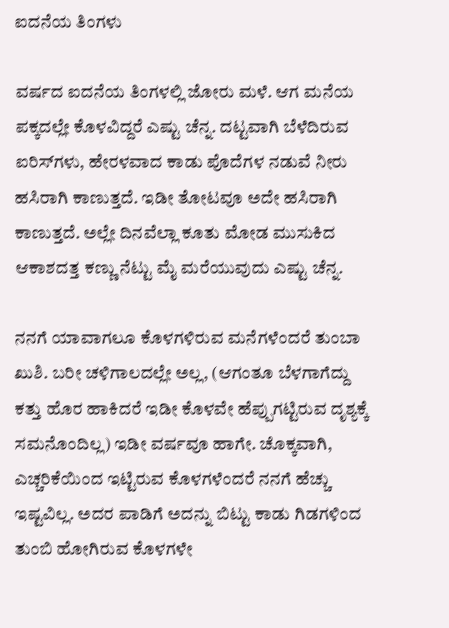ಐದನೆಯ ತಿಂಗಳು

ವರ್ಷದ ಐದನೆಯ ತಿಂಗಳಲ್ಲಿ ಜೋರು ಮಳೆ. ಆಗ ಮನೆಯ ಪಕ್ಕದಲ್ಲೇ ಕೊಳವಿದ್ದರೆ ಎಷ್ಟು ಚೆನ್ನ. ದಟ್ಟವಾಗಿ ಬೆಳೆದಿರುವ ಐರಿಸ್‌ಗಳು, ಹೇರಳವಾದ ಕಾಡು ಪೊದೆಗಳ ನಡುವೆ ನೀರು ಹಸಿರಾಗಿ ಕಾಣುತ್ತದೆ. ಇಡೀ ತೋಟವೂ ಅದೇ ಹಸಿರಾಗಿ ಕಾಣುತ್ತದೆ. ಅಲ್ಲೇ ದಿನವೆಲ್ಲಾ ಕೂತು ಮೋಡ ಮುಸುಕಿದ ಆಕಾಶದತ್ತ ಕಣ್ಣು ನೆಟ್ಟು ಮೈ ಮರೆಯುವುದು ಎಷ್ಟು ಚೆನ್ನ.

ನನಗೆ ಯಾವಾಗಲೂ ಕೊಳಗಳಿರುವ ಮನೆಗಳೆಂದರೆ ತುಂಬಾ ಖುಶಿ. ಬರೀ ಚಳಿಗಾಲದಲ್ಲೇ ಅಲ್ಲ, (ಆಗಂತೂ ಬೆಳಗಾಗೆದ್ದು ಕತ್ತು ಹೊರ ಹಾಕಿದರೆ ಇಡೀ ಕೊಳವೇ ಹೆಪ್ಪುಗಟ್ಟಿರುವ ದೃಶ್ಯಕ್ಕೆ ಸಮನೊಂದಿಲ್ಲ) ಇಡೀ ವರ್ಷವೂ ಹಾಗೇ. ಚೊಕ್ಕವಾಗಿ, ಎಚ್ಚರಿಕೆಯಿಂದ ಇಟ್ಟಿರುವ ಕೊಳಗಳೆಂದರೆ ನನಗೆ ಹೆಚ್ಚು ಇಷ್ಟವಿಲ್ಲ. ಅದರ ಪಾಡಿಗೆ ಅದನ್ನು ಬಿಟ್ಟು ಕಾಡು ಗಿಡಗಳಿಂದ ತುಂಬಿ ಹೋಗಿರುವ ಕೊಳಗಳೇ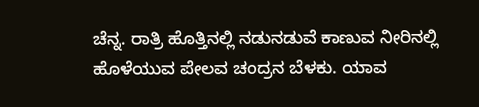ಚೆನ್ನ. ರಾತ್ರಿ ಹೊತ್ತಿನಲ್ಲಿ ನಡುನಡುವೆ ಕಾಣುವ ನೀರಿನಲ್ಲಿ ಹೊಳೆಯುವ ಪೇಲವ ಚಂದ್ರನ ಬೆಳಕು. ಯಾವ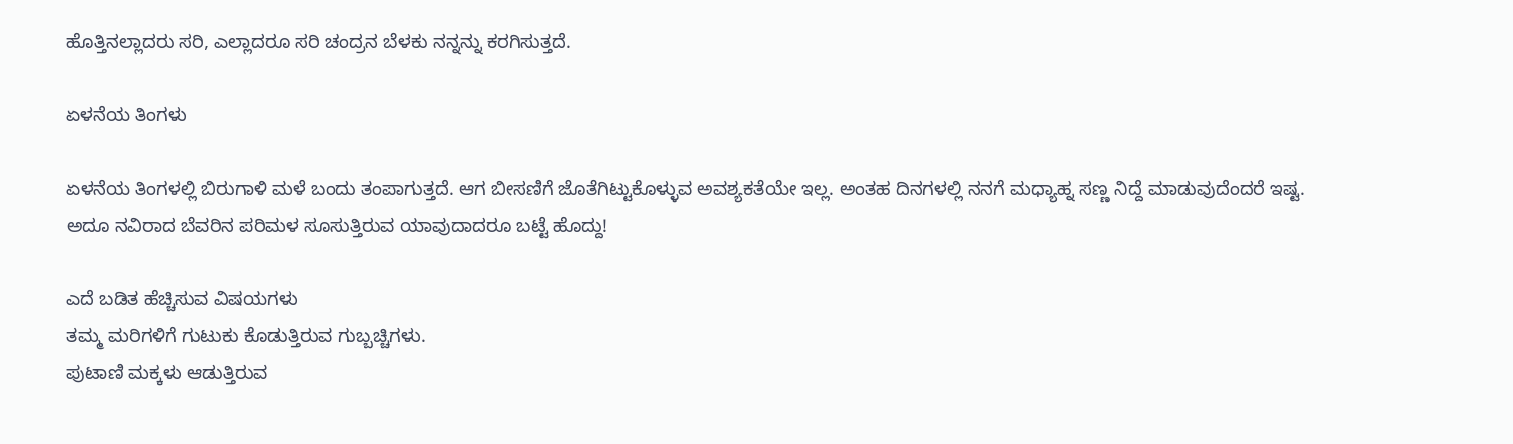ಹೊತ್ತಿನಲ್ಲಾದರು ಸರಿ, ಎಲ್ಲಾದರೂ ಸರಿ ಚಂದ್ರನ ಬೆಳಕು ನನ್ನನ್ನು ಕರಗಿಸುತ್ತದೆ.

ಏಳನೆಯ ತಿಂಗಳು

ಏಳನೆಯ ತಿಂಗಳಲ್ಲಿ ಬಿರುಗಾಳಿ ಮಳೆ ಬಂದು ತಂಪಾಗುತ್ತದೆ. ಆಗ ಬೀಸಣಿಗೆ ಜೊತೆಗಿಟ್ಟುಕೊಳ್ಳುವ ಅವಶ್ಯಕತೆಯೇ ಇಲ್ಲ. ಅಂತಹ ದಿನಗಳಲ್ಲಿ ನನಗೆ ಮಧ್ಯಾಹ್ನ ಸಣ್ಣ ನಿದ್ದೆ ಮಾಡುವುದೆಂದರೆ ಇಷ್ಟ. ಅದೂ ನವಿರಾದ ಬೆವರಿನ ಪರಿಮಳ ಸೂಸುತ್ತಿರುವ ಯಾವುದಾದರೂ ಬಟ್ಟೆ ಹೊದ್ದು!

ಎದೆ ಬಡಿತ ಹೆಚ್ಚಿಸುವ ವಿಷಯಗಳು
ತಮ್ಮ ಮರಿಗಳಿಗೆ ಗುಟುಕು ಕೊಡುತ್ತಿರುವ ಗುಬ್ಬಚ್ಚಿಗಳು.
ಪುಟಾಣಿ ಮಕ್ಕಳು ಆಡುತ್ತಿರುವ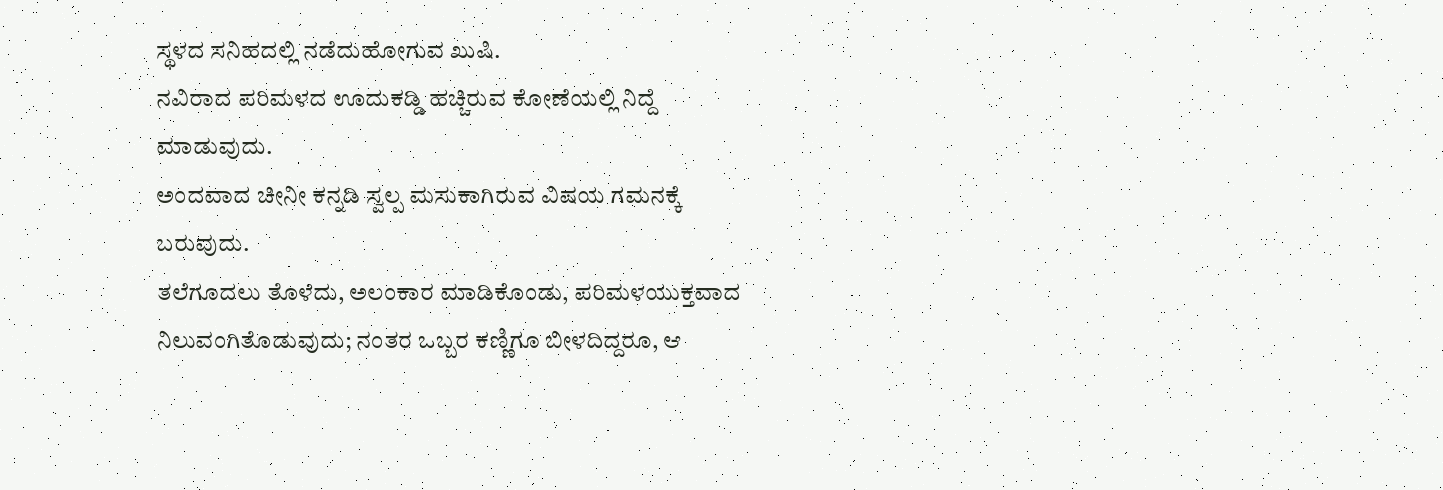ಸ್ಥಳದ ಸನಿಹದಲ್ಲಿ ನಡೆದುಹೋಗುವ ಖುಷಿ.
ನವಿರಾದ ಪರಿಮಳದ ಊದುಕಡ್ಡಿ ಹಚ್ಚಿರುವ ಕೋಣೆಯಲ್ಲಿ ನಿದ್ದೆ ಮಾಡುವುದು.
ಅಂದವಾದ ಚೀನೀ ಕನ್ನಡಿ ಸ್ವಲ್ಪ ಮಸುಕಾಗಿರುವ ವಿಷಯ ಗಮನಕ್ಕೆ ಬರುವುದು.
ತಲೆಗೂದಲು ತೊಳೆದು, ಅಲಂಕಾರ ಮಾಡಿಕೊಂಡು, ಪರಿಮಳಯುಕ್ತವಾದ
ನಿಲುವಂಗಿತೊಡುವುದು; ನಂತರ ಒಬ್ಬರ ಕಣ್ಣಿಗೂ ಬೀಳದಿದ್ದರೂ, ಆ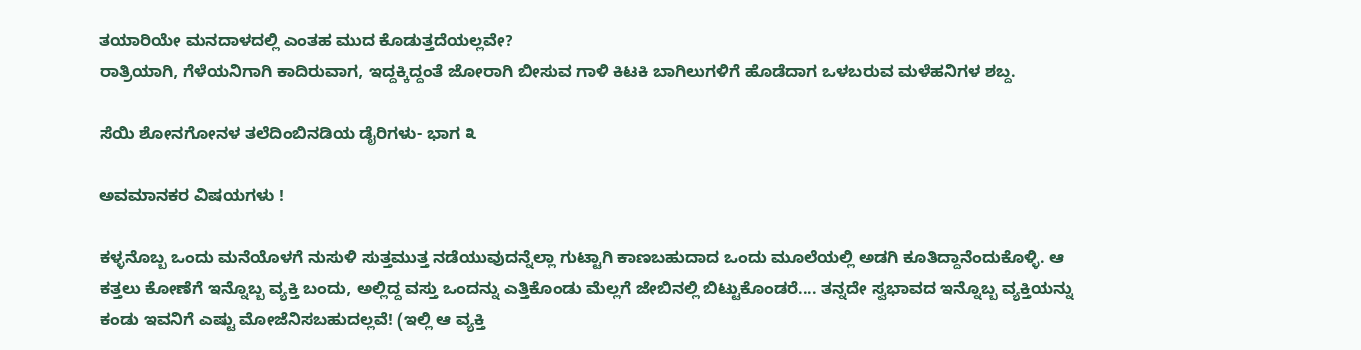ತಯಾರಿಯೇ ಮನದಾಳದಲ್ಲಿ ಎಂತಹ ಮುದ ಕೊಡುತ್ತದೆಯಲ್ಲವೇ?
ರಾತ್ರಿಯಾಗಿ, ಗೆಳೆಯನಿಗಾಗಿ ಕಾದಿರುವಾಗ, ಇದ್ದಕ್ಕಿದ್ದಂತೆ ಜೋರಾಗಿ ಬೀಸುವ ಗಾಳಿ ಕಿಟಕಿ ಬಾಗಿಲುಗಳಿಗೆ ಹೊಡೆದಾಗ ಒಳಬರುವ ಮಳೆಹನಿಗಳ ಶಬ್ದ.

ಸೆಯಿ ಶೋನಗೋನಳ ತಲೆದಿಂಬಿನಡಿಯ ಡೈರಿಗಳು- ಭಾಗ ೩

ಅವಮಾನಕರ ವಿಷಯಗಳು !

ಕಳ್ಳನೊಬ್ಬ ಒಂದು ಮನೆಯೊಳಗೆ ನುಸುಳಿ ಸುತ್ತಮುತ್ತ ನಡೆಯುವುದನ್ನೆಲ್ಲಾ ಗುಟ್ಟಾಗಿ ಕಾಣಬಹುದಾದ ಒಂದು ಮೂಲೆಯಲ್ಲಿ ಅಡಗಿ ಕೂತಿದ್ದಾನೆಂದುಕೊಳ್ಳಿ. ಆ ಕತ್ತಲು ಕೋಣೆಗೆ ಇನ್ನೊಬ್ಬ ವ್ಯಕ್ತಿ ಬಂದು, ಅಲ್ಲಿದ್ದ ವಸ್ತು ಒಂದನ್ನು ಎತ್ತಿಕೊಂಡು ಮೆಲ್ಲಗೆ ಜೇಬಿನಲ್ಲಿ ಬಿಟ್ಟುಕೊಂಡರೆ.... ತನ್ನದೇ ಸ್ವಭಾವದ ಇನ್ನೊಬ್ಬ ವ್ಯಕ್ತಿಯನ್ನು ಕಂಡು ಇವನಿಗೆ ಎಷ್ಟು ಮೋಜೆನಿಸಬಹುದಲ್ಲವೆ! (ಇಲ್ಲಿ ಆ ವ್ಯಕ್ತಿ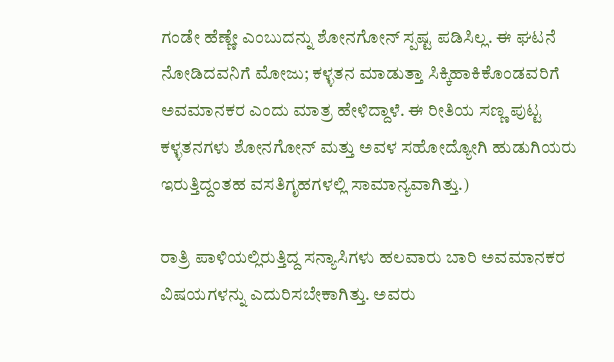ಗಂಡೇ ಹೆಣ್ಣೇ ಎಂಬುದನ್ನು ಶೋನಗೋನ್ ಸ್ಪಷ್ಟ ಪಡಿಸಿಲ್ಲ. ಈ ಘಟನೆ ನೋಡಿದವನಿಗೆ ಮೋಜು; ಕಳ್ಳತನ ಮಾಡುತ್ತಾ ಸಿಕ್ಕಿಹಾಕಿಕೊಂಡವರಿಗೆ ಅವಮಾನಕರ ಎಂದು ಮಾತ್ರ ಹೇಳಿದ್ದಾಳೆ. ಈ ರೀತಿಯ ಸಣ್ಣ ಪುಟ್ಟ ಕಳ್ಳತನಗಳು ಶೋನಗೋನ್ ಮತ್ತು ಅವಳ ಸಹೋದ್ಯೋಗಿ ಹುಡುಗಿಯರು ಇರುತ್ತಿದ್ದಂತಹ ವಸತಿಗೃಹಗಳಲ್ಲಿ ಸಾಮಾನ್ಯವಾಗಿತ್ತು.)

ರಾತ್ರಿ ಪಾಳಿಯಲ್ಲಿರುತ್ತಿದ್ದ ಸನ್ಯಾಸಿಗಳು ಹಲವಾರು ಬಾರಿ ಅವಮಾನಕರ ವಿಷಯಗಳನ್ನು ಎದುರಿಸಬೇಕಾಗಿತ್ತು. ಅವರು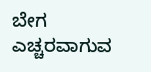ಬೇಗ ಎಚ್ಚರವಾಗುವ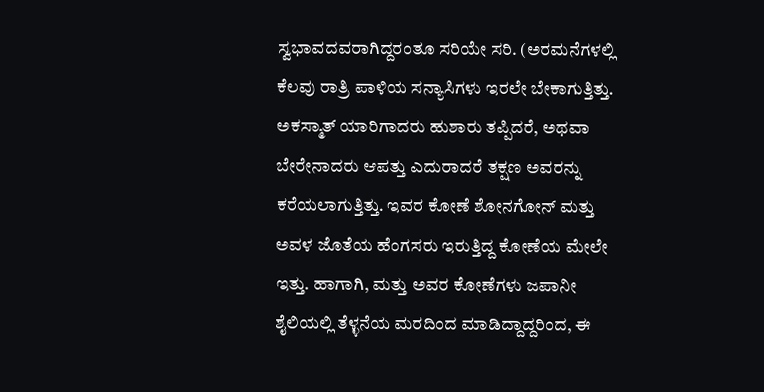ಸ್ವಭಾವದವರಾಗಿದ್ದರಂತೂ ಸರಿಯೇ ಸರಿ. (ಅರಮನೆಗಳಲ್ಲಿ ಕೆಲವು ರಾತ್ರಿ ಪಾಳಿಯ ಸನ್ಯಾಸಿಗಳು ಇರಲೇ ಬೇಕಾಗುತ್ತಿತ್ತು. ಅಕಸ್ಮಾತ್ ಯಾರಿಗಾದರು ಹುಶಾರು ತಪ್ಪಿದರೆ, ಅಥವಾ ಬೇರೇನಾದರು ಆಪತ್ತು ಎದುರಾದರೆ ತಕ್ಷಣ ಅವರನ್ನು ಕರೆಯಲಾಗುತ್ತಿತ್ತು. ಇವರ ಕೋಣೆ ಶೋನಗೋನ್ ಮತ್ತು ಅವಳ ಜೊತೆಯ ಹೆಂಗಸರು ಇರುತ್ತಿದ್ದ ಕೋಣೆಯ ಮೇಲೇ ಇತ್ತು. ಹಾಗಾಗಿ, ಮತ್ತು ಅವರ ಕೋಣೆಗಳು ಜಪಾನೀ ಶೈಲಿಯಲ್ಲಿ ತೆಳ್ಳನೆಯ ಮರದಿಂದ ಮಾಡಿದ್ದಾದ್ದರಿಂದ, ಈ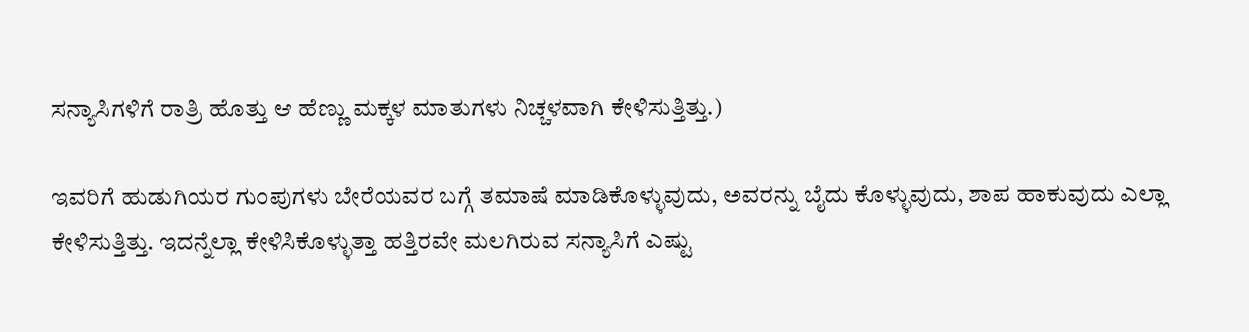ಸನ್ಯಾಸಿಗಳಿಗೆ ರಾತ್ರಿ ಹೊತ್ತು ಆ ಹೆಣ್ಣು ಮಕ್ಕಳ ಮಾತುಗಳು ನಿಚ್ಚಳವಾಗಿ ಕೇಳಿಸುತ್ತಿತ್ತು.)

ಇವರಿಗೆ ಹುಡುಗಿಯರ ಗುಂಪುಗಳು ಬೇರೆಯವರ ಬಗ್ಗೆ ತಮಾಷೆ ಮಾಡಿಕೊಳ್ಳುವುದು, ಅವರನ್ನು ಬೈದು ಕೊಳ್ಳುವುದು, ಶಾಪ ಹಾಕುವುದು ಎಲ್ಲಾ ಕೇಳಿಸುತ್ತಿತ್ತು. ಇದನ್ನೆಲ್ಲಾ ಕೇಳಿಸಿಕೊಳ್ಳುತ್ತಾ ಹತ್ತಿರವೇ ಮಲಗಿರುವ ಸನ್ಯಾಸಿಗೆ ಎಷ್ಟು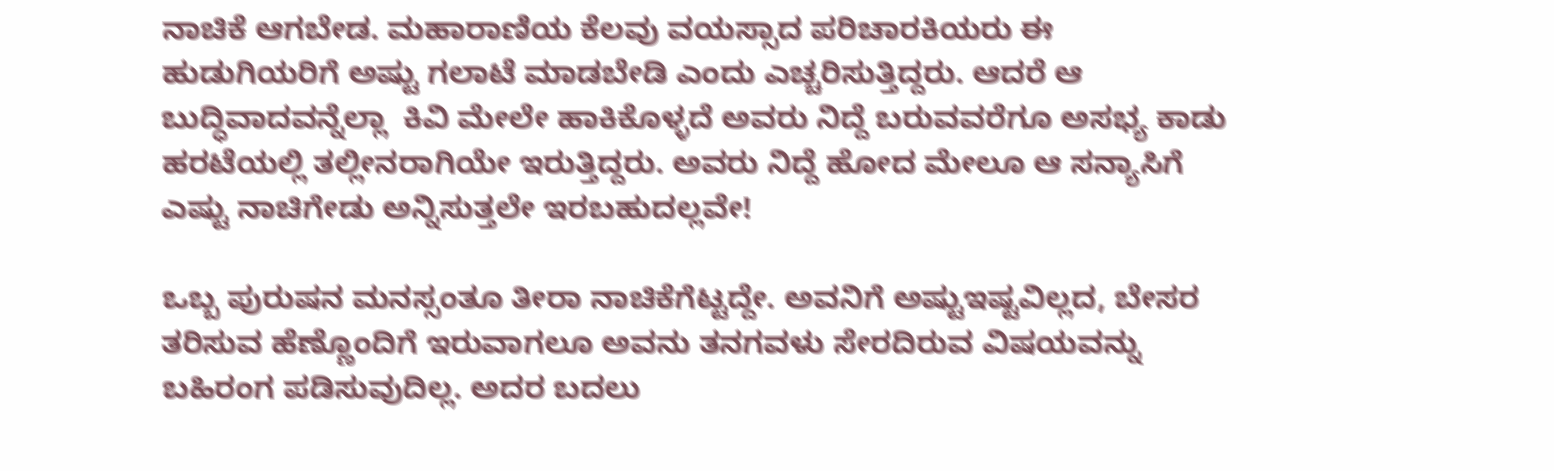ನಾಚಿಕೆ ಆಗಬೇಡ. ಮಹಾರಾಣಿಯ ಕೆಲವು ವಯಸ್ಸಾದ ಪರಿಚಾರಕಿಯರು ಈ ಹುಡುಗಿಯರಿಗೆ ಅಷ್ಟು ಗಲಾಟೆ ಮಾಡಬೇಡಿ ಎಂದು ಎಚ್ಚರಿಸುತ್ತಿದ್ದರು. ಆದರೆ ಆ ಬುದ್ಧಿವಾದವನ್ನೆಲ್ಲಾ  ಕಿವಿ ಮೇಲೇ ಹಾಕಿಕೊಳ್ಳದೆ ಅವರು ನಿದ್ದೆ ಬರುವವರೆಗೂ ಅಸಭ್ಯ ಕಾಡು ಹರಟೆಯಲ್ಲಿ ತಲ್ಲೀನರಾಗಿಯೇ ಇರುತ್ತಿದ್ದರು. ಅವರು ನಿದ್ದೆ ಹೋದ ಮೇಲೂ ಆ ಸನ್ಯಾಸಿಗೆ ಎಷ್ಟು ನಾಚಿಗೇಡು ಅನ್ನಿಸುತ್ತಲೇ ಇರಬಹುದಲ್ಲವೇ!

ಒಬ್ಬ ಪುರುಷನ ಮನಸ್ಸಂತೂ ತೀರಾ ನಾಚಿಕೆಗೆಟ್ಟದ್ದೇ. ಅವನಿಗೆ ಅಷ್ಟುಇಷ್ಟವಿಲ್ಲದ, ಬೇಸರ ತರಿಸುವ ಹೆಣ್ಣೊಂದಿಗೆ ಇರುವಾಗಲೂ ಅವನು ತನಗವಳು ಸೇರದಿರುವ ವಿಷಯವನ್ನು ಬಹಿರಂಗ ಪಡಿಸುವುದಿಲ್ಲ. ಅದರ ಬದಲು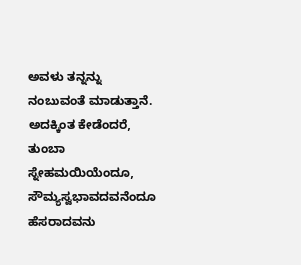ಅವಳು ತನ್ನನ್ನು ನಂಬುವಂತೆ ಮಾಡುತ್ತಾನೆ. ಅದಕ್ಕಿಂತ ಕೇಡೆಂದರೆ, ತುಂಬಾ ಸ್ನೇಹಮಯಿಯೆಂದೂ, ಸೌಮ್ಯಸ್ವಭಾವದವನೆಂದೂ ಹೆಸರಾದವನು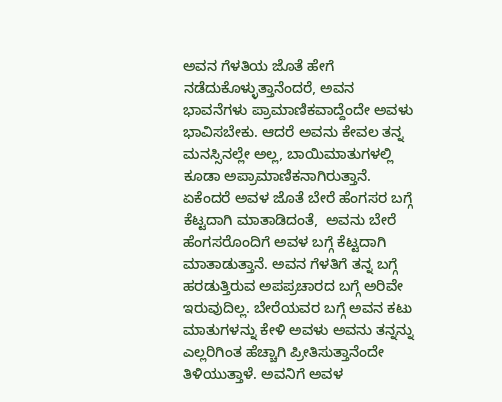ಅವನ ಗೆಳತಿಯ ಜೊತೆ ಹೇಗೆ ನಡೆದುಕೊಳ್ಳುತ್ತಾನೆಂದರೆ, ಅವನ ಭಾವನೆಗಳು ಪ್ರಾಮಾಣಿಕವಾದ್ದೆಂದೇ ಅವಳು ಭಾವಿಸಬೇಕು. ಆದರೆ ಅವನು ಕೇವಲ ತನ್ನ ಮನಸ್ಸಿನಲ್ಲೇ ಅಲ್ಲ, ಬಾಯಿಮಾತುಗಳಲ್ಲಿ ಕೂಡಾ ಅಪ್ರಾಮಾಣಿಕನಾಗಿರುತ್ತಾನೆ. ಏಕೆಂದರೆ ಅವಳ ಜೊತೆ ಬೇರೆ ಹೆಂಗಸರ ಬಗ್ಗೆ ಕೆಟ್ಟದಾಗಿ ಮಾತಾಡಿದಂತೆ,  ಅವನು ಬೇರೆ ಹೆಂಗಸರೊಂದಿಗೆ ಅವಳ ಬಗ್ಗೆ ಕೆಟ್ಟದಾಗಿ ಮಾತಾಡುತ್ತಾನೆ. ಅವನ ಗೆಳತಿಗೆ ತನ್ನ ಬಗ್ಗೆ ಹರಡುತ್ತಿರುವ ಅಪಪ್ರಚಾರದ ಬಗ್ಗೆ ಅರಿವೇ ಇರುವುದಿಲ್ಲ. ಬೇರೆಯವರ ಬಗ್ಗೆ ಅವನ ಕಟು ಮಾತುಗಳನ್ನು ಕೇಳಿ ಅವಳು ಅವನು ತನ್ನನ್ನು ಎಲ್ಲರಿಗಿಂತ ಹೆಚ್ಚಾಗಿ ಪ್ರೀತಿಸುತ್ತಾನೆಂದೇ ತಿಳಿಯುತ್ತಾಳೆ. ಅವನಿಗೆ ಅವಳ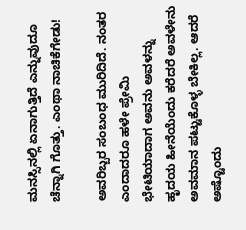ಮನಸ್ಸಿನಲ್ಲಿ ಏನಾಗುತ್ತಿದೆ ಎನ್ನುವುದೂ ಚೆನ್ನಾಗಿ ಗೊತ್ತು. ಎಂಥಾ ನಾಚಿಕೆಗೇಡು!

ಅವರಿಬ್ಬರ ಸಂಬಂಧ ಮುರಿದಿದೆ. ನಂತರ ಎಂದಾದರೂ ಹಳೇ ಪ್ರೇಮಿ ಭೇಟಿಯಾದಾಗ ಅವನು ಅವಳನ್ನು ಹೃದಯ ಹೀನೆಯೆಂದು ಕರೆದರೆ ಅವಳೇನು ಅವಮಾನ ಪಟ್ಟುಕೊಳ್ಳ ಬೇಕಿಲ್ಲ. ಆದರೆ ಅಷ್ಟೊಂದು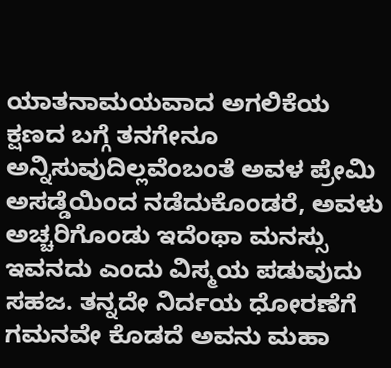ಯಾತನಾಮಯವಾದ ಅಗಲಿಕೆಯ ಕ್ಷಣದ ಬಗ್ಗೆ ತನಗೇನೂ  ಅನ್ನಿಸುವುದಿಲ್ಲವೆಂಬಂತೆ ಅವಳ ಪ್ರೇಮಿ ಅಸಡ್ಡೆಯಿಂದ ನಡೆದುಕೊಂಡರೆ, ಅವಳು ಅಚ್ಚರಿಗೊಂಡು ಇದೆಂಥಾ ಮನಸ್ಸು ಇವನದು ಎಂದು ವಿಸ್ಮಯ ಪಡುವುದು ಸಹಜ. ತನ್ನದೇ ನಿರ್ದಯ ಧೋರಣೆಗೆ ಗಮನವೇ ಕೊಡದೆ ಅವನು ಮಹಾ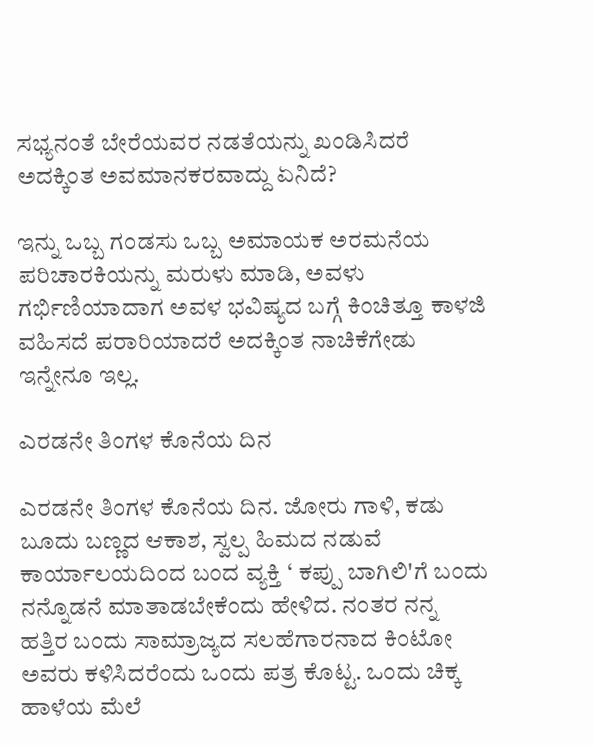ಸಭ್ಯನಂತೆ ಬೇರೆಯವರ ನಡತೆಯನ್ನು ಖಂಡಿಸಿದರೆ ಅದಕ್ಕಿಂತ ಅವಮಾನಕರವಾದ್ದು ಏನಿದೆ?

ಇನ್ನು ಒಬ್ಬ ಗಂಡಸು ಒಬ್ಬ ಅಮಾಯಕ ಅರಮನೆಯ ಪರಿಚಾರಕಿಯನ್ನು ಮರುಳು ಮಾಡಿ, ಅವಳು ಗರ್ಭಿಣಿಯಾದಾಗ ಅವಳ ಭವಿಷ್ಯದ ಬಗ್ಗೆ ಕಿಂಚಿತ್ತೂ ಕಾಳಜಿ ವಹಿಸದೆ ಪರಾರಿಯಾದರೆ ಅದಕ್ಕಿಂತ ನಾಚಿಕೆಗೇಡು ಇನ್ನೇನೂ ಇಲ್ಲ.

ಎರಡನೇ ತಿಂಗಳ ಕೊನೆಯ ದಿನ

ಎರಡನೇ ತಿಂಗಳ ಕೊನೆಯ ದಿನ. ಜೋರು ಗಾಳಿ, ಕಡು ಬೂದು ಬಣ್ಣದ ಆಕಾಶ, ಸ್ವಲ್ಪ ಹಿಮದ ನಡುವೆ ಕಾರ್ಯಾಲಯದಿಂದ ಬಂದ ವ್ಯಕ್ತಿ ‘ ಕಪ್ಪು ಬಾಗಿಲಿ'ಗೆ ಬಂದು ನನ್ನೊಡನೆ ಮಾತಾಡಬೇಕೆಂದು ಹೇಳಿದ. ನಂತರ ನನ್ನ ಹತ್ತಿರ ಬಂದು ಸಾಮ್ರಾಜ್ಯದ ಸಲಹೆಗಾರನಾದ ಕಿಂಟೋ ಅವರು ಕಳಿಸಿದರೆಂದು ಒಂದು ಪತ್ರ ಕೊಟ್ಟ. ಒಂದು ಚಿಕ್ಕ ಹಾಳೆಯ ಮೆಲೆ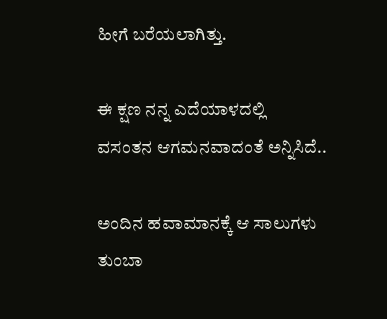ಹೀಗೆ ಬರೆಯಲಾಗಿತ್ತು.

ಈ ಕ್ಷಣ ನನ್ನ ಎದೆಯಾಳದಲ್ಲಿ
ವಸಂತನ ಆಗಮನವಾದಂತೆ ಅನ್ನಿಸಿದೆ..

ಅಂದಿನ ಹವಾಮಾನಕ್ಕೆ ಆ ಸಾಲುಗಳು ತುಂಬಾ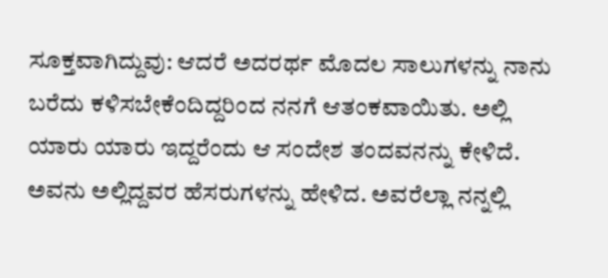ಸೂಕ್ತವಾಗಿದ್ದುವು: ಆದರೆ ಅದರರ್ಥ ಮೊದಲ ಸಾಲುಗಳನ್ನು ನಾನು ಬರೆದು ಕಳಿಸಬೇಕೆಂದಿದ್ದರಿಂದ ನನಗೆ ಆತಂಕವಾಯಿತು. ಅಲ್ಲಿ ಯಾರು ಯಾರು ಇದ್ದರೆಂದು ಆ ಸಂದೇಶ ತಂದವನನ್ನು ಕೇಳಿದೆ. ಅವನು ಅಲ್ಲಿದ್ದವರ ಹೆಸರುಗಳನ್ನು ಹೇಳಿದ. ಅವರೆಲ್ಲಾ ನನ್ನಲ್ಲಿ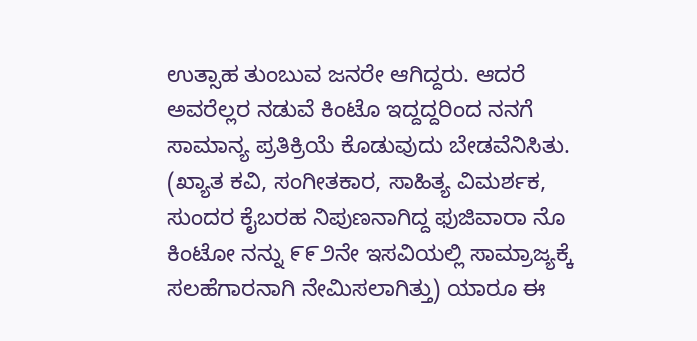ಉತ್ಸಾಹ ತುಂಬುವ ಜನರೇ ಆಗಿದ್ದರು. ಆದರೆ ಅವರೆಲ್ಲರ ನಡುವೆ ಕಿಂಟೊ ಇದ್ದದ್ದರಿಂದ ನನಗೆ ಸಾಮಾನ್ಯ ಪ್ರತಿಕ್ರಿಯೆ ಕೊಡುವುದು ಬೇಡವೆನಿಸಿತು. (ಖ್ಯಾತ ಕವಿ, ಸಂಗೀತಕಾರ, ಸಾಹಿತ್ಯ ವಿಮರ್ಶಕ, ಸುಂದರ ಕೈಬರಹ ನಿಪುಣನಾಗಿದ್ದ ಫುಜಿವಾರಾ ನೊ ಕಿಂಟೋ ನನ್ನು ೯೯೨ನೇ ಇಸವಿಯಲ್ಲಿ ಸಾಮ್ರಾಜ್ಯಕ್ಕೆ ಸಲಹೆಗಾರನಾಗಿ ನೇಮಿಸಲಾಗಿತ್ತು) ಯಾರೂ ಈ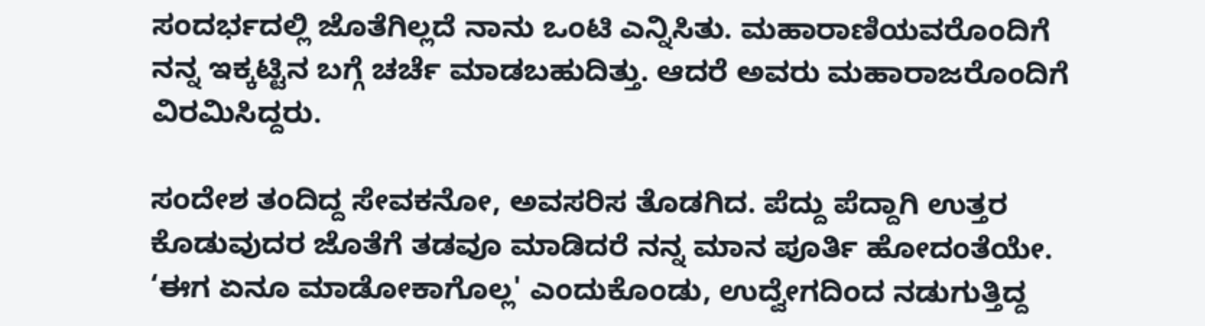ಸಂದರ್ಭದಲ್ಲಿ ಜೊತೆಗಿಲ್ಲದೆ ನಾನು ಒಂಟಿ ಎನ್ನಿಸಿತು. ಮಹಾರಾಣಿಯವರೊಂದಿಗೆ ನನ್ನ ಇಕ್ಕಟ್ಟಿನ ಬಗ್ಗೆ ಚರ್ಚೆ ಮಾಡಬಹುದಿತ್ತು. ಆದರೆ ಅವರು ಮಹಾರಾಜರೊಂದಿಗೆ ವಿರಮಿಸಿದ್ದರು.

ಸಂದೇಶ ತಂದಿದ್ದ ಸೇವಕನೋ, ಅವಸರಿಸ ತೊಡಗಿದ. ಪೆದ್ದು ಪೆದ್ದಾಗಿ ಉತ್ತರ ಕೊಡುವುದರ ಜೊತೆಗೆ ತಡವೂ ಮಾಡಿದರೆ ನನ್ನ ಮಾನ ಪೂರ್ತಿ ಹೋದಂತೆಯೇ. ‘ಈಗ ಏನೂ ಮಾಡೋಕಾಗೊಲ್ಲ' ಎಂದುಕೊಂಡು, ಉದ್ವೇಗದಿಂದ ನಡುಗುತ್ತಿದ್ದ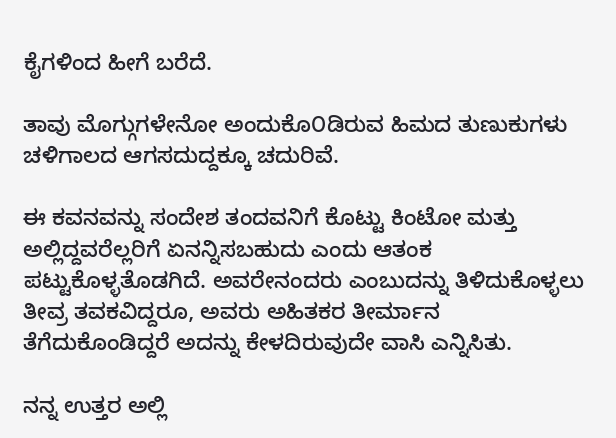ಕೈಗಳಿಂದ ಹೀಗೆ ಬರೆದೆ.

ತಾವು ಮೊಗ್ಗುಗಳೇನೋ ಅಂದುಕೊ೦ಡಿರುವ ಹಿಮದ ತುಣುಕುಗಳು
ಚಳಿಗಾಲದ ಆಗಸದುದ್ದಕ್ಕೂ ಚದುರಿವೆ.

ಈ ಕವನವನ್ನು ಸಂದೇಶ ತಂದವನಿಗೆ ಕೊಟ್ಟು ಕಿಂಟೋ ಮತ್ತು ಅಲ್ಲಿದ್ದವರೆಲ್ಲರಿಗೆ ಏನನ್ನಿಸಬಹುದು ಎಂದು ಆತಂಕ ಪಟ್ಟುಕೊಳ್ಳತೊಡಗಿದೆ. ಅವರೇನಂದರು ಎಂಬುದನ್ನು ತಿಳಿದುಕೊಳ್ಳಲು ತೀವ್ರ ತವಕವಿದ್ದರೂ, ಅವರು ಅಹಿತಕರ ತೀರ್ಮಾನ ತೆಗೆದುಕೊಂಡಿದ್ದರೆ ಅದನ್ನು ಕೇಳದಿರುವುದೇ ವಾಸಿ ಎನ್ನಿಸಿತು.

ನನ್ನ ಉತ್ತರ ಅಲ್ಲಿ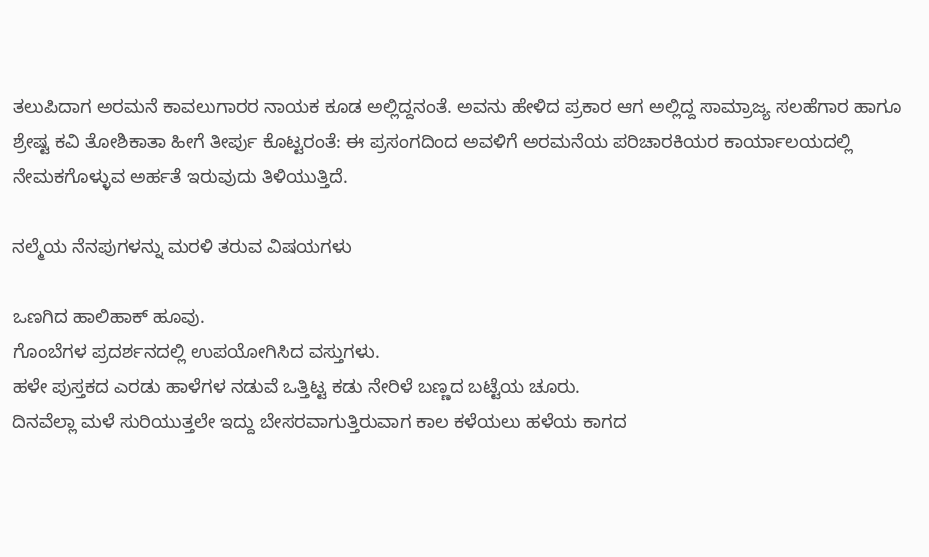ತಲುಪಿದಾಗ ಅರಮನೆ ಕಾವಲುಗಾರರ ನಾಯಕ ಕೂಡ ಅಲ್ಲಿದ್ದನಂತೆ. ಅವನು ಹೇಳಿದ ಪ್ರಕಾರ ಆಗ ಅಲ್ಲಿದ್ದ ಸಾಮ್ರಾಜ್ಯ ಸಲಹೆಗಾರ ಹಾಗೂ ಶ್ರೇಷ್ಟ ಕವಿ ತೋಶಿಕಾತಾ ಹೀಗೆ ತೀರ್ಪು ಕೊಟ್ಟರಂತೆ: ಈ ಪ್ರಸಂಗದಿಂದ ಅವಳಿಗೆ ಅರಮನೆಯ ಪರಿಚಾರಕಿಯರ ಕಾರ್ಯಾಲಯದಲ್ಲಿ ನೇಮಕಗೊಳ್ಳುವ ಅರ್ಹತೆ ಇರುವುದು ತಿಳಿಯುತ್ತಿದೆ.

ನಲ್ಮೆಯ ನೆನಪುಗಳನ್ನು ಮರಳಿ ತರುವ ವಿಷಯಗಳು

ಒಣಗಿದ ಹಾಲಿಹಾಕ್ ಹೂವು.
ಗೊಂಬೆಗಳ ಪ್ರದರ್ಶನದಲ್ಲಿ ಉಪಯೋಗಿಸಿದ ವಸ್ತುಗಳು.
ಹಳೇ ಪುಸ್ತಕದ ಎರಡು ಹಾಳೆಗಳ ನಡುವೆ ಒತ್ತಿಟ್ಟ ಕಡು ನೇರಿಳೆ ಬಣ್ಣದ ಬಟ್ಟೆಯ ಚೂರು.
ದಿನವೆಲ್ಲಾ ಮಳೆ ಸುರಿಯುತ್ತಲೇ ಇದ್ದು ಬೇಸರವಾಗುತ್ತಿರುವಾಗ ಕಾಲ ಕಳೆಯಲು ಹಳೆಯ ಕಾಗದ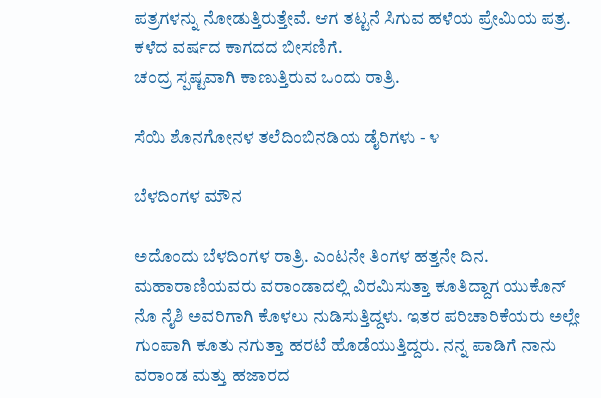ಪತ್ರಗಳನ್ನು ನೋಡುತ್ತಿರುತ್ತೇವೆ. ಆಗ ತಟ್ಟನೆ ಸಿಗುವ ಹಳೆಯ ಪ್ರೇಮಿಯ ಪತ್ರ.
ಕಳೆದ ವರ್ಷದ ಕಾಗದದ ಬೀಸಣಿಗೆ.
ಚಂದ್ರ ಸ್ಪಷ್ಟವಾಗಿ ಕಾಣುತ್ತಿರುವ ಒಂದು ರಾತ್ರಿ.

ಸೆಯಿ ಶೊನಗೋನಳ ತಲೆದಿಂಬಿನಡಿಯ ಡೈರಿಗಳು - ೪

ಬೆಳದಿಂಗಳ ಮೌನ

ಅದೊಂದು ಬೆಳದಿಂಗಳ ರಾತ್ರಿ. ಎಂಟನೇ ತಿಂಗಳ ಹತ್ತನೇ ದಿನ. ಮಹಾರಾಣಿಯವರು ವರಾಂಡಾದಲ್ಲಿ ವಿರಮಿಸುತ್ತಾ ಕೂತಿದ್ದಾಗ ಯುಕೊನ್ ನೊ ನೈಶಿ ಅವರಿಗಾಗಿ ಕೊಳಲು ನುಡಿಸುತ್ತಿದ್ದಳು. ಇತರ ಪರಿಚಾರಿಕೆಯರು ಅಲ್ಲೇ ಗುಂಪಾಗಿ ಕೂತು ನಗುತ್ತಾ ಹರಟೆ ಹೊಡೆಯುತ್ತಿದ್ದರು. ನನ್ನ ಪಾಡಿಗೆ ನಾನು ವರಾಂಡ ಮತ್ತು ಹಜಾರದ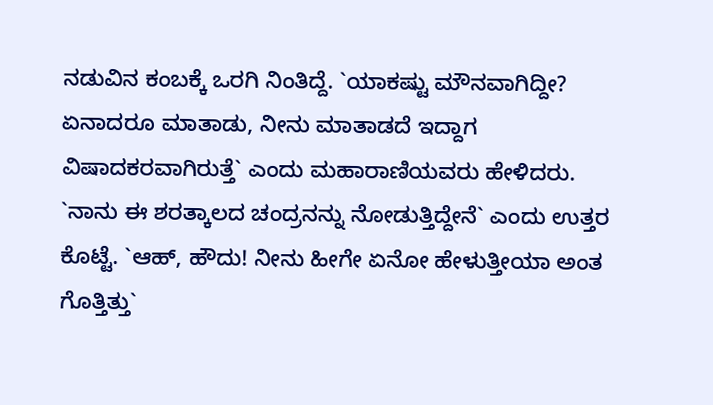ನಡುವಿನ ಕಂಬಕ್ಕೆ ಒರಗಿ ನಿಂತಿದ್ದೆ. `ಯಾಕಷ್ಟು ಮೌನವಾಗಿದ್ದೀ? ಏನಾದರೂ ಮಾತಾಡು, ನೀನು ಮಾತಾಡದೆ ಇದ್ದಾಗ ವಿಷಾದಕರವಾಗಿರುತ್ತೆ` ಎಂದು ಮಹಾರಾಣಿಯವರು ಹೇಳಿದರು. `ನಾನು ಈ ಶರತ್ಕಾಲದ ಚಂದ್ರನನ್ನು ನೋಡುತ್ತಿದ್ದೇನೆ` ಎಂದು ಉತ್ತರ ಕೊಟ್ಟೆ. `ಆಹ್, ಹೌದು! ನೀನು ಹೀಗೇ ಏನೋ ಹೇಳುತ್ತೀಯಾ ಅಂತ ಗೊತ್ತಿತ್ತು`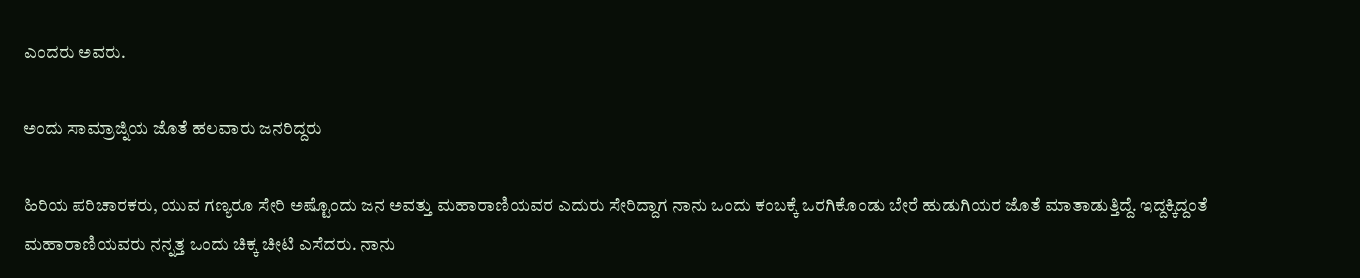ಎಂದರು ಅವರು.

ಅಂದು ಸಾಮ್ರಾಜ್ನಿಯ ಜೊತೆ ಹಲವಾರು ಜನರಿದ್ದರು

ಹಿರಿಯ ಪರಿಚಾರಕರು, ಯುವ ಗಣ್ಯರೂ ಸೇರಿ ಅಷ್ಟೊಂದು ಜನ ಅವತ್ತು ಮಹಾರಾಣಿಯವರ ಎದುರು ಸೇರಿದ್ದಾಗ ನಾನು ಒಂದು ಕಂಬಕ್ಕೆ ಒರಗಿಕೊಂಡು ಬೇರೆ ಹುಡುಗಿಯರ ಜೊತೆ ಮಾತಾಡುತ್ತಿದ್ದೆ. ಇದ್ದಕ್ಕಿದ್ದಂತೆ ಮಹಾರಾಣಿಯವರು ನನ್ನತ್ತ ಒಂದು ಚಿಕ್ಕ ಚೀಟಿ ಎಸೆದರು. ನಾನು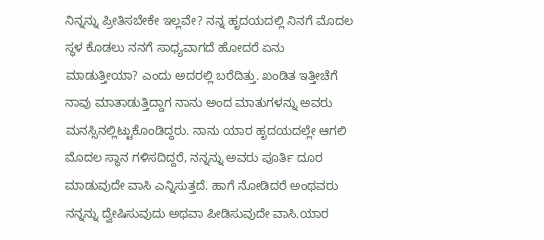ನಿನ್ನನ್ನು ಪ್ರೀತಿಸಬೇಕೇ ಇಲ್ಲವೇ? ನನ್ನ ಹೃದಯದಲ್ಲಿ ನಿನಗೆ ಮೊದಲ ಸ್ಥಳ ಕೊಡಲು ನನಗೆ ಸಾಧ್ಯವಾಗದೆ ಹೋದರೆ ಏನು ಮಾಡುತ್ತೀಯಾ? ಎಂದು ಅದರಲ್ಲಿ ಬರೆದಿತ್ತು. ಖಂಡಿತ ಇತ್ತೀಚೆಗೆ ನಾವು ಮಾತಾಡುತ್ತಿದ್ದಾಗ ನಾನು ಅಂದ ಮಾತುಗಳನ್ನು ಅವರು ಮನಸ್ಸಿನಲ್ಲಿಟ್ಟುಕೊಂಡಿದ್ದರು. ನಾನು ಯಾರ ಹೃದಯದಲ್ಲೇ ಆಗಲಿ ಮೊದಲ ಸ್ಥಾನ ಗಳಿಸದಿದ್ದರೆ, ನನ್ನನ್ನು ಅವರು ಪೂರ್ತಿ ದೂರ ಮಾಡುವುದೇ ವಾಸಿ ಎನ್ನಿಸುತ್ತದೆ. ಹಾಗೆ ನೋಡಿದರೆ ಅಂಥವರು ನನ್ನನ್ನು ದ್ವೇಷಿಸುವುದು ಅಥವಾ ಪೀಡಿಸುವುದೇ ವಾಸಿ.ಯಾರ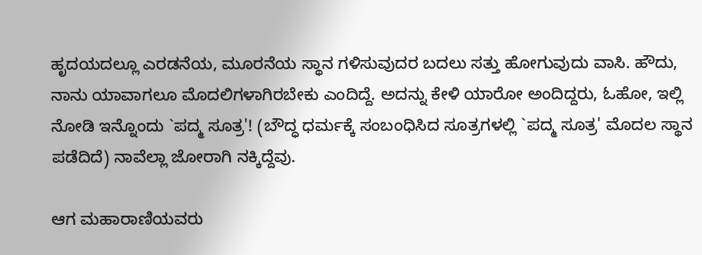ಹೃದಯದಲ್ಲೂ ಎರಡನೆಯ, ಮೂರನೆಯ ಸ್ಥಾನ ಗಳಿಸುವುದರ ಬದಲು ಸತ್ತು ಹೋಗುವುದು ವಾಸಿ. ಹೌದು, ನಾನು ಯಾವಾಗಲೂ ಮೊದಲಿಗಳಾಗಿರಬೇಕು ಎಂದಿದ್ದೆ. ಅದನ್ನು ಕೇಳಿ ಯಾರೋ ಅಂದಿದ್ದರು, ಓಹೋ, ಇಲ್ಲಿ ನೋಡಿ ಇನ್ನೊಂದು `ಪದ್ಮ ಸೂತ್ರ'! (ಬೌದ್ಧ ಧರ್ಮಕ್ಕೆ ಸಂಬಂಧಿಸಿದ ಸೂತ್ರಗಳಲ್ಲಿ `ಪದ್ಮ ಸೂತ್ರ' ಮೊದಲ ಸ್ಥಾನ ಪಡೆದಿದೆ) ನಾವೆಲ್ಲಾ ಜೋರಾಗಿ ನಕ್ಕಿದ್ದೆವು.

ಆಗ ಮಹಾರಾಣಿಯವರು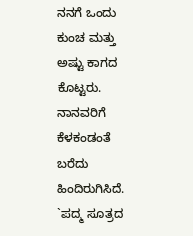ನನಗೆ ಒಂದು ಕುಂಚ ಮತ್ತು ಅಷ್ಟು ಕಾಗದ ಕೊಟ್ಟರು. ನಾನವರಿಗೆ ಕೆಳಕಂಡಂತೆ ಬರೆದು ಹಿಂದಿರುಗಿಸಿದೆ.
`ಪದ್ಮ ಸೂತ್ರದ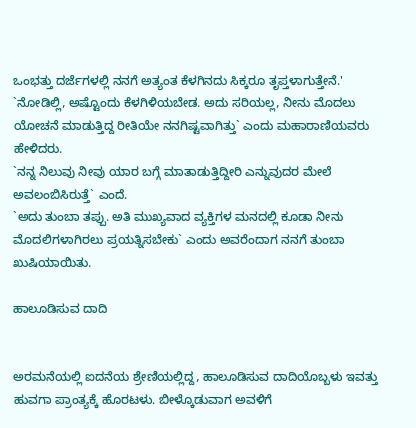ಒಂಭತ್ತು ದರ್ಜೆಗಳಲ್ಲಿ ನನಗೆ ಅತ್ಯಂತ ಕೆಳಗಿನದು ಸಿಕ್ಕರೂ ತೃಪ್ತಳಾಗುತ್ತೇನೆ.'
`ನೋಡಿಲ್ಲಿ, ಅಷ್ಟೊಂದು ಕೆಳಗಿಳಿಯಬೇಡ. ಅದು ಸರಿಯಲ್ಲ, ನೀನು ಮೊದಲು ಯೋಚನೆ ಮಾಡುತ್ತಿದ್ದ ರೀತಿಯೇ ನನಗಿಷ್ಟವಾಗಿತ್ತು` ಎಂದು ಮಹಾರಾಣಿಯವರು ಹೇಳಿದರು.
`ನನ್ನ ನಿಲುವು ನೀವು ಯಾರ ಬಗ್ಗೆ ಮಾತಾಡುತ್ತಿದ್ದೀರಿ ಎನ್ನುವುದರ ಮೇಲೆ ಅವಲಂಬಿಸಿರುತ್ತೆ` ಎಂದೆ.
`ಅದು ತುಂಬಾ ತಪ್ಪು. ಅತಿ ಮುಖ್ಯವಾದ ವ್ಯಕ್ತಿಗಳ ಮನದಲ್ಲಿ ಕೂಡಾ ನೀನು ಮೊದಲಿಗಳಾಗಿರಲು ಪ್ರಯತ್ನಿಸಬೇಕು` ಎಂದು ಅವರೆಂದಾಗ ನನಗೆ ತುಂಬಾ ಖುಷಿಯಾಯಿತು.

ಹಾಲೂಡಿಸುವ ದಾದಿ


ಅರಮನೆಯಲ್ಲಿ ಐದನೆಯ ಶ್ರೇಣಿಯಲ್ಲಿದ್ದ, ಹಾಲೂಡಿಸುವ ದಾದಿಯೊಬ್ಬಳು ಇವತ್ತು ಹುವಗಾ ಪ್ರಾಂತ್ಯಕ್ಕೆ ಹೊರಟಳು. ಬೀಳ್ಕೊಡುವಾಗ ಅವಳಿಗೆ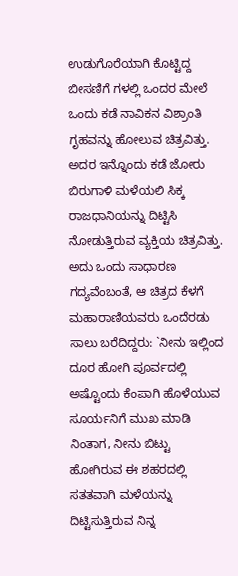ಉಡುಗೊರೆಯಾಗಿ ಕೊಟ್ಟಿದ್ದ ಬೀಸಣಿಗೆ ಗಳಲ್ಲಿ ಒಂದರ ಮೇಲೆ ಒಂದು ಕಡೆ ನಾವಿಕನ ವಿಶ್ರಾಂತಿ ಗೃಹವನ್ನು ಹೋಲುವ ಚಿತ್ರವಿತ್ತು. ಅದರ ಇನ್ನೊಂದು ಕಡೆ ಜೋರು ಬಿರುಗಾಳಿ ಮಳೆಯಲಿ ಸಿಕ್ಕ ರಾಜಧಾನಿಯನ್ನು ದಿಟ್ಟಿಸಿ ನೋಡುತ್ತಿರುವ ವ್ಯಕ್ತಿಯ ಚಿತ್ರವಿತ್ತು. ಅದು ಒಂದು ಸಾಧಾರಣ ಗದ್ಯವೆಂಬಂತೆ, ಆ ಚಿತ್ರದ ಕೆಳಗೆ ಮಹಾರಾಣಿಯವರು ಒಂದೆರಡು ಸಾಲು ಬರೆದಿದ್ದರು: `ನೀನು ಇಲ್ಲಿಂದ ದೂರ ಹೋಗಿ ಪೂರ್ವದಲ್ಲಿ ಅಷ್ಟೊಂದು ಕೆಂಪಾಗಿ ಹೊಳೆಯುವ ಸೂರ್ಯನಿಗೆ ಮುಖ ಮಾಡಿ ನಿಂತಾಗ, ನೀನು ಬಿಟ್ಟು ಹೋಗಿರುವ ಈ ಶಹರದಲ್ಲಿ ಸತತವಾಗಿ ಮಳೆಯನ್ನು ದಿಟ್ಟಿಸುತ್ತಿರುವ ನಿನ್ನ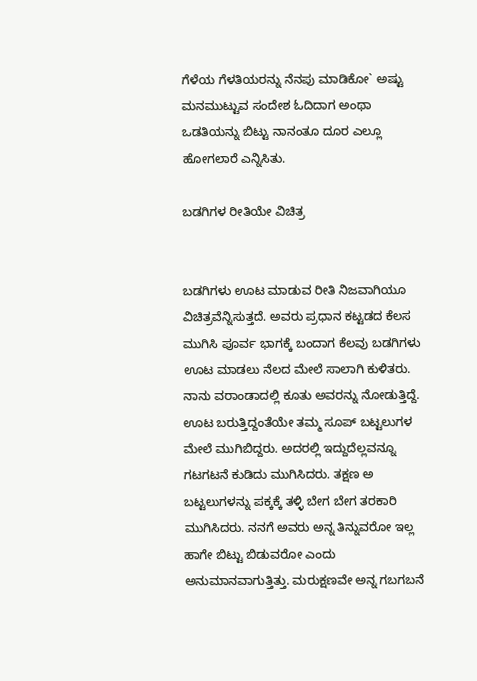ಗೆಳೆಯ ಗೆಳತಿಯರನ್ನು ನೆನಪು ಮಾಡಿಕೋ` ಅಷ್ಟು ಮನಮುಟ್ಟುವ ಸಂದೇಶ ಓದಿದಾಗ ಅಂಥಾ ಒಡತಿಯನ್ನು ಬಿಟ್ಟು ನಾನಂತೂ ದೂರ ಎಲ್ಲೂ ಹೋಗಲಾರೆ ಎನ್ನಿಸಿತು.

ಬಡಗಿಗಳ ರೀತಿಯೇ ವಿಚಿತ್ರ


ಬಡಗಿಗಳು ಊಟ ಮಾಡುವ ರೀತಿ ನಿಜವಾಗಿಯೂ ವಿಚಿತ್ರವೆನ್ನಿಸುತ್ತದೆ. ಅವರು ಪ್ರಧಾನ ಕಟ್ಟಡದ ಕೆಲಸ ಮುಗಿಸಿ ಪೂರ್ವ ಭಾಗಕ್ಕೆ ಬಂದಾಗ ಕೆಲವು ಬಡಗಿಗಳು ಊಟ ಮಾಡಲು ನೆಲದ ಮೇಲೆ ಸಾಲಾಗಿ ಕುಳಿತರು. ನಾನು ವರಾಂಡಾದಲ್ಲಿ ಕೂತು ಅವರನ್ನು ನೋಡುತ್ತಿದ್ದೆ. ಊಟ ಬರುತ್ತಿದ್ದಂತೆಯೇ ತಮ್ಮ ಸೂಪ್ ಬಟ್ಟಲುಗಳ ಮೇಲೆ ಮುಗಿಬಿದ್ದರು. ಅದರಲ್ಲಿ ಇದ್ದುದೆಲ್ಲವನ್ನೂ ಗಟಗಟನೆ ಕುಡಿದು ಮುಗಿಸಿದರು. ತಕ್ಷಣ ಅ ಬಟ್ಟಲುಗಳನ್ನು ಪಕ್ಕಕ್ಕೆ ತಳ್ಳಿ ಬೇಗ ಬೇಗ ತರಕಾರಿ ಮುಗಿಸಿದರು. ನನಗೆ ಅವರು ಅನ್ನ ತಿನ್ನುವರೋ ಇಲ್ಲ ಹಾಗೇ ಬಿಟ್ಟು ಬಿಡುವರೋ ಎಂದು ಅನುಮಾನವಾಗುತ್ತಿತ್ತು. ಮರುಕ್ಷಣವೇ ಅನ್ನ ಗಬಗಬನೆ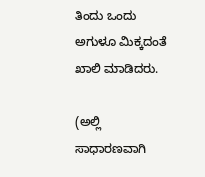ತಿಂದು ಒಂದು ಅಗುಳೂ ಮಿಕ್ಕದಂತೆ ಖಾಲಿ ಮಾಡಿದರು.

(ಅಲ್ಲಿ ಸಾಧಾರಣವಾಗಿ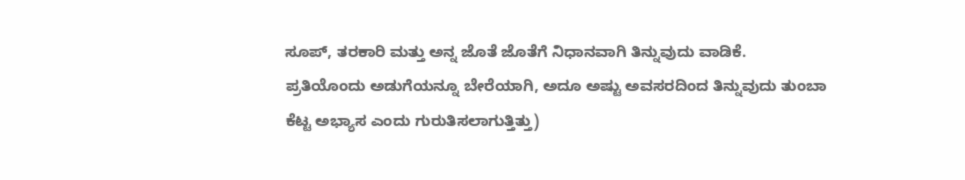ಸೂಪ್, ತರಕಾರಿ ಮತ್ತು ಅನ್ನ ಜೊತೆ ಜೊತೆಗೆ ನಿಧಾನವಾಗಿ ತಿನ್ನುವುದು ವಾಡಿಕೆ. ಪ್ರತಿಯೊಂದು ಅಡುಗೆಯನ್ನೂ ಬೇರೆಯಾಗಿ, ಅದೂ ಅಷ್ಟು ಅವಸರದಿಂದ ತಿನ್ನುವುದು ತುಂಬಾ ಕೆಟ್ಟ ಅಭ್ಯಾಸ ಎಂದು ಗುರುತಿಸಲಾಗುತ್ತಿತ್ತು)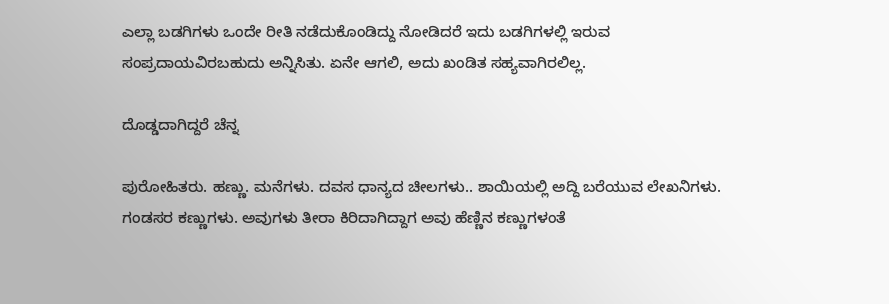ಎಲ್ಲಾ ಬಡಗಿಗಳು ಒಂದೇ ರೀತಿ ನಡೆದುಕೊಂಡಿದ್ದು ನೋಡಿದರೆ ಇದು ಬಡಗಿಗಳಲ್ಲಿ ಇರುವ ಸಂಪ್ರದಾಯವಿರಬಹುದು ಅನ್ನಿಸಿತು. ಏನೇ ಆಗಲಿ, ಅದು ಖಂಡಿತ ಸಹ್ಯವಾಗಿರಲಿಲ್ಲ.

ದೊಡ್ಡದಾಗಿದ್ದರೆ ಚೆನ್ನ

ಪುರೋಹಿತರು. ಹಣ್ಣು. ಮನೆಗಳು. ದವಸ ಧಾನ್ಯದ ಚೀಲಗಳು.. ಶಾಯಿಯಲ್ಲಿ ಅದ್ದಿ ಬರೆಯುವ ಲೇಖನಿಗಳು.
ಗಂಡಸರ ಕಣ್ಣುಗಳು. ಅವುಗಳು ತೀರಾ ಕಿರಿದಾಗಿದ್ದಾಗ ಅವು ಹೆಣ್ಣಿನ ಕಣ್ಣುಗಳಂತೆ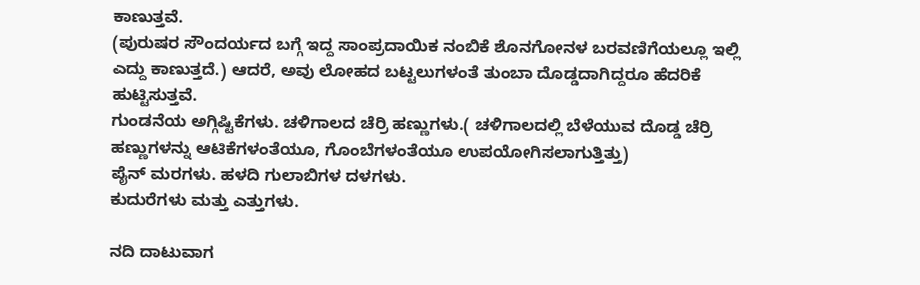ಕಾಣುತ್ತವೆ.
(ಪುರುಷರ ಸೌಂದರ್ಯದ ಬಗ್ಗೆ ಇದ್ದ ಸಾಂಪ್ರದಾಯಿಕ ನಂಬಿಕೆ ಶೊನಗೋನಳ ಬರವಣಿಗೆಯಲ್ಲೂ ಇಲ್ಲಿ ಎದ್ದು ಕಾಣುತ್ತದೆ.) ಆದರೆ, ಅವು ಲೋಹದ ಬಟ್ಟಲುಗಳಂತೆ ತುಂಬಾ ದೊಡ್ಡದಾಗಿದ್ದರೂ ಹೆದರಿಕೆ ಹುಟ್ಟಿಸುತ್ತವೆ.
ಗುಂಡನೆಯ ಅಗ್ಗಿಷ್ಟಿಕೆಗಳು. ಚಳಿಗಾಲದ ಚೆರ್ರಿ ಹಣ್ಣುಗಳು.( ಚಳಿಗಾಲದಲ್ಲಿ ಬೆಳೆಯುವ ದೊಡ್ಡ ಚೆರ್ರಿ ಹಣ್ಣುಗಳನ್ನು ಆಟಿಕೆಗಳಂತೆಯೂ, ಗೊಂಬೆಗಳಂತೆಯೂ ಉಪಯೋಗಿಸಲಾಗುತ್ತಿತ್ತು)
ಪೈನ್ ಮರಗಳು. ಹಳದಿ ಗುಲಾಬಿಗಳ ದಳಗಳು.
ಕುದುರೆಗಳು ಮತ್ತು ಎತ್ತುಗಳು.

ನದಿ ದಾಟುವಾಗ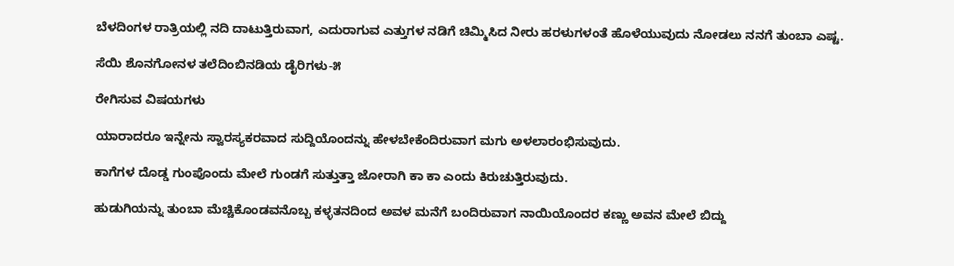ಬೆಳದಿಂಗಳ ರಾತ್ರಿಯಲ್ಲಿ ನದಿ ದಾಟುತ್ತಿರುವಾಗ, ಎದುರಾಗುವ ಎತ್ತುಗಳ ನಡಿಗೆ ಚಿಮ್ಮಿಸಿದ ನೀರು ಹರಳುಗಳಂತೆ ಹೊಳೆಯುವುದು ನೋಡಲು ನನಗೆ ತುಂಬಾ ಎಷ್ಟ.

ಸೆಯಿ ಶೊನಗೋನಳ ತಲೆದಿಂಬಿನಡಿಯ ಡೈರಿಗಳು-೫

ರೇಗಿಸುವ ವಿಷಯಗಳು

ಯಾರಾದರೂ ಇನ್ನೇನು ಸ್ವಾರಸ್ಯಕರವಾದ ಸುದ್ದಿಯೊಂದನ್ನು ಹೇಳಬೇಕೆಂದಿರುವಾಗ ಮಗು ಅಳಲಾರಂಭಿಸುವುದು.

ಕಾಗೆಗಳ ದೊಡ್ಡ ಗುಂಪೊಂದು ಮೇಲೆ ಗುಂಡಗೆ ಸುತ್ತುತ್ತಾ ಜೋರಾಗಿ ಕಾ ಕಾ ಎಂದು ಕಿರುಚುತ್ತಿರುವುದು.

ಹುಡುಗಿಯನ್ನು ತುಂಬಾ ಮೆಚ್ಚಿಕೊಂಡವನೊಬ್ಬ ಕಳ್ಳತನದಿಂದ ಅವಳ ಮನೆಗೆ ಬಂದಿರುವಾಗ ನಾಯಿಯೊಂದರ ಕಣ್ಣು ಅವನ ಮೇಲೆ ಬಿದ್ದು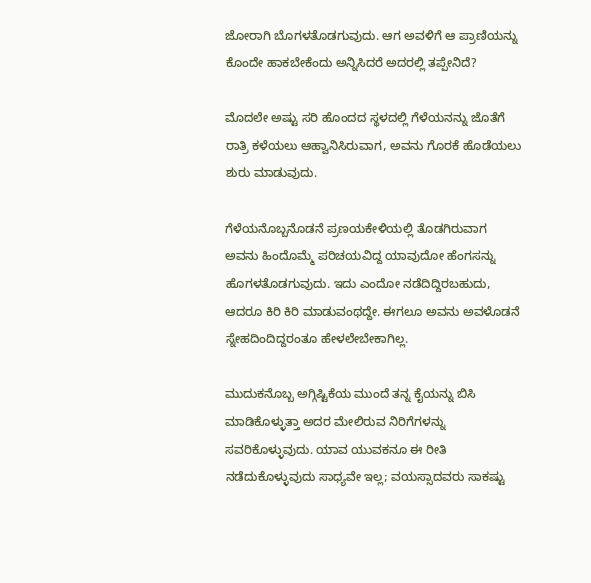ಜೋರಾಗಿ ಬೊಗಳತೊಡಗುವುದು. ಆಗ ಅವಳಿಗೆ ಆ ಪ್ರಾಣಿಯನ್ನು ಕೊಂದೇ ಹಾಕಬೇಕೆಂದು ಅನ್ನಿಸಿದರೆ ಅದರಲ್ಲಿ ತಪ್ಪೇನಿದೆ?

ಮೊದಲೇ ಅಷ್ಟು ಸರಿ ಹೊಂದದ ಸ್ಥಳದಲ್ಲಿ ಗೆಳೆಯನನ್ನು ಜೊತೆಗೆ ರಾತ್ರಿ ಕಳೆಯಲು ಆಹ್ವಾನಿಸಿರುವಾಗ, ಅವನು ಗೊರಕೆ ಹೊಡೆಯಲು ಶುರು ಮಾಡುವುದು.

ಗೆಳೆಯನೊಬ್ಬನೊಡನೆ ಪ್ರಣಯಕೇಳಿಯಲ್ಲಿ ತೊಡಗಿರುವಾಗ ಅವನು ಹಿಂದೊಮ್ಮೆ ಪರಿಚಯವಿದ್ದ ಯಾವುದೋ ಹೆಂಗಸನ್ನು ಹೊಗಳತೊಡಗುವುದು. ಇದು ಎಂದೋ ನಡೆದಿದ್ದಿರಬಹುದು, ಆದರೂ ಕಿರಿ ಕಿರಿ ಮಾಡುವಂಥದ್ದೇ. ಈಗಲೂ ಅವನು ಅವಳೊಡನೆ ಸ್ನೇಹದಿಂದಿದ್ದರಂತೂ ಹೇಳಲೇಬೇಕಾಗಿಲ್ಲ.

ಮುದುಕನೊಬ್ಬ ಅಗ್ಗಿಷ್ಟಿಕೆಯ ಮುಂದೆ ತನ್ನ ಕೈಯನ್ನು ಬಿಸಿ ಮಾಡಿಕೊಳ್ಳುತ್ತಾ ಅದರ ಮೇಲಿರುವ ನಿರಿಗೆಗಳನ್ನು ಸವರಿಕೊಳ್ಳುವುದು. ಯಾವ ಯುವಕನೂ ಈ ರೀತಿ ನಡೆದುಕೊಳ್ಳುವುದು ಸಾಧ್ಯವೇ ಇಲ್ಲ; ವಯಸ್ಸಾದವರು ಸಾಕಷ್ಟು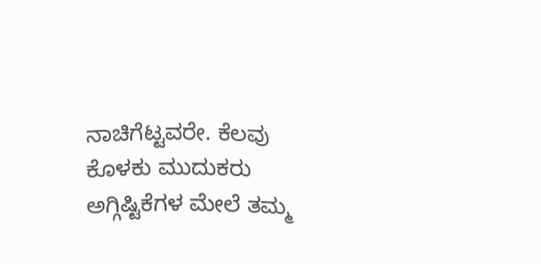ನಾಚಿಗೆಟ್ಟವರೇ. ಕೆಲವು ಕೊಳಕು ಮುದುಕರು ಅಗ್ಗಿಷ್ಟಿಕೆಗಳ ಮೇಲೆ ತಮ್ಮ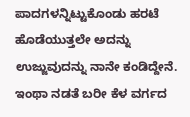ಪಾದಗಳನ್ನಿಟ್ಟುಕೊಂಡು ಹರಟೆ ಹೊಡೆಯುತ್ತಲೇ ಅದನ್ನು ಉಜ್ಜುವುದನ್ನು ನಾನೇ ಕಂಡಿದ್ದೇನೆ. ಇಂಥಾ ನಡತೆ ಬರೀ ಕೆಳ ವರ್ಗದ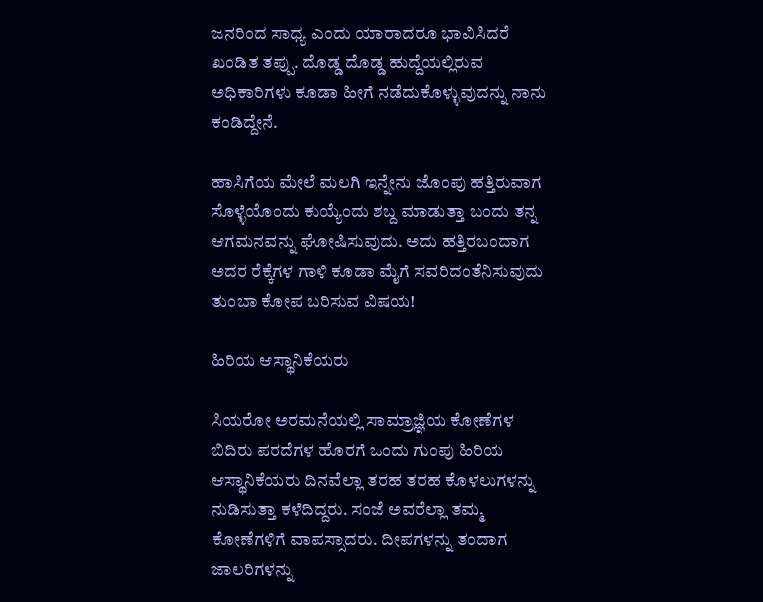ಜನರಿಂದ ಸಾಧ್ಯ ಎಂದು ಯಾರಾದರೂ ಭಾವಿಸಿದರೆ ಖಂಡಿತ ತಪ್ಪು. ದೊಡ್ಡ ದೊಡ್ಡ ಹುದ್ದೆಯಲ್ಲಿರುವ ಅಧಿಕಾರಿಗಳು ಕೂಡಾ ಹೀಗೆ ನಡೆದುಕೊಳ್ಳುವುದನ್ನು ನಾನು ಕಂಡಿದ್ದೇನೆ.

ಹಾಸಿಗೆಯ ಮೇಲೆ ಮಲಗಿ ಇನ್ನೇನು ಜೊಂಪು ಹತ್ತಿರುವಾಗ ಸೊಳ್ಳೆಯೊಂದು ಕುಯ್ಯೆಂದು ಶಬ್ದ ಮಾಡುತ್ತಾ ಬಂದು ತನ್ನ ಆಗಮನವನ್ನು ಘೋಷಿಸುವುದು. ಅದು ಹತ್ತಿರಬಂದಾಗ ಅದರ ರೆಕ್ಕೆಗಳ ಗಾಳಿ ಕೂಡಾ ಮೈಗೆ ಸವರಿದಂತೆನಿಸುವುದು ತುಂಬಾ ಕೋಪ ಬರಿಸುವ ವಿಷಯ!

ಹಿರಿಯ ಆಸ್ಥಾನಿಕೆಯರು

ಸಿಯರೋ ಅರಮನೆಯಲ್ಲಿ ಸಾಮ್ರಾಜ್ಞಿಯ ಕೋಣೆಗಳ ಬಿದಿರು ಪರದೆಗಳ ಹೊರಗೆ ಒಂದು ಗುಂಪು ಹಿರಿಯ ಆಸ್ಥಾನಿಕೆಯರು ದಿನವೆಲ್ಲಾ ತರಹ ತರಹ ಕೊಳಲುಗಳನ್ನು ನುಡಿಸುತ್ತಾ ಕಳೆದಿದ್ದರು. ಸಂಜೆ ಅವರೆಲ್ಲಾ ತಮ್ಮ ಕೋಣೆಗಳಿಗೆ ವಾಪಸ್ಸಾದರು. ದೀಪಗಳನ್ನು ತಂದಾಗ ಜಾಲರಿಗಳನ್ನು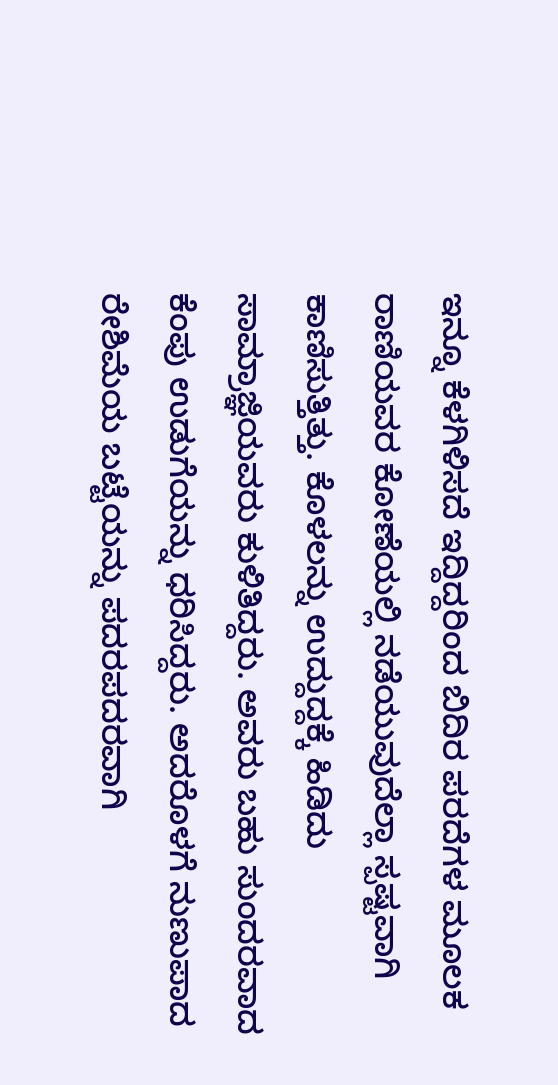ಇನ್ನೂ ಕೆಳಗಿಳಿಸದೆ ಇದ್ದಿದ್ದರಿಂದ ಬಿದಿರ ಪರದೆಗಳ ಮೂಲಕ ರಾಣಿಯವರ ಕೋಣೆಯಲ್ಲಿ ನಡೆಯುವುದೆಲ್ಲಾ ಸ್ಪಷ್ಟವಾಗಿ ಕಾಣಿಸುತ್ತಿತ್ತು. ಕೊಳಲನ್ನು ಉದ್ದುದ್ದಕ್ಕೆ ಹಿಡಿದು ಸಾಮ್ರಾಜ್ಞಿಯವರು ಕುಳಿತಿದ್ದರು. ಅವರು ಬಹು ಸುಂದರವಾದ ಕೆಂಪು ಉಡುಗೆಯನ್ನು ಧರಿಸಿದ್ದರು. ಅದರೊಳಗೆ ನುಣುಪಾದ ರೇಶಿಮೆಯ ಬಟ್ಟೆಯನ್ನು ಪದರಪದರವಾಗಿ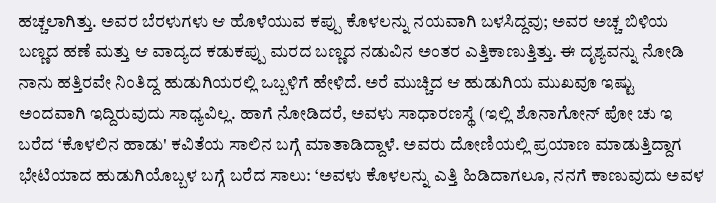ಹಚ್ಚಲಾಗಿತ್ತು. ಅವರ ಬೆರಳುಗಳು ಆ ಹೊಳೆಯುವ ಕಪ್ಪು ಕೊಳಲನ್ನು ನಯವಾಗಿ ಬಳಸಿದ್ದವು; ಅವರ ಅಚ್ಚ ಬಿಳಿಯ ಬಣ್ಣದ ಹಣೆ ಮತ್ತು ಆ ವಾದ್ಯದ ಕಡುಕಪ್ಪು ಮರದ ಬಣ್ಣದ ನಡುವಿನ ಅಂತರ ಎತ್ತಿಕಾಣುತ್ತಿತ್ತು. ಈ ದೃಶ್ಯವನ್ನು ನೋಡಿ ನಾನು ಹತ್ತಿರವೇ ನಿಂತಿದ್ದ ಹುಡುಗಿಯರಲ್ಲಿ ಒಬ್ಬಳಿಗೆ ಹೇಳಿದೆ. ಅರೆ ಮುಚ್ಚಿದ ಆ ಹುಡುಗಿಯ ಮುಖವೂ ಇಷ್ಟು ಅಂದವಾಗಿ ಇದ್ದಿರುವುದು ಸಾಧ್ಯವಿಲ್ಲ. ಹಾಗೆ ನೋಡಿದರೆ, ಅವಳು ಸಾಧಾರಣಸ್ಥೆ (ಇಲ್ಲಿ ಶೊನಾಗೋನ್ ಪೋ ಚು ಇ ಬರೆದ ‘ಕೊಳಲಿನ ಹಾಡು' ಕವಿತೆಯ ಸಾಲಿನ ಬಗ್ಗೆ ಮಾತಾಡಿದ್ದಾಳೆ. ಅವರು ದೋಣಿಯಲ್ಲಿ ಪ್ರಯಾಣ ಮಾಡುತ್ತಿದ್ದಾಗ ಭೇಟಿಯಾದ ಹುಡುಗಿಯೊಬ್ಬಳ ಬಗ್ಗೆ ಬರೆದ ಸಾಲು: ‘ಅವಳು ಕೊಳಲನ್ನು ಎತ್ತಿ ಹಿಡಿದಾಗಲೂ, ನನಗೆ ಕಾಣುವುದು ಅವಳ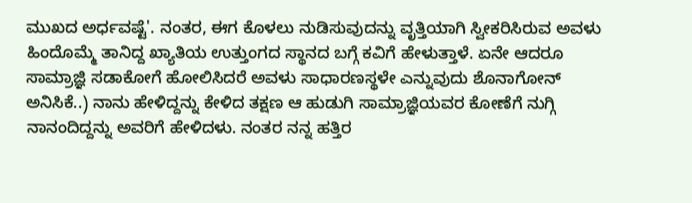ಮುಖದ ಅರ್ಧವಷ್ಟೆ'. ನಂತರ, ಈಗ ಕೊಳಲು ನುಡಿಸುವುದನ್ನು ವೃತ್ತಿಯಾಗಿ ಸ್ವೀಕರಿಸಿರುವ ಅವಳು ಹಿಂದೊಮ್ಮೆ ತಾನಿದ್ದ ಖ್ಯಾತಿಯ ಉತ್ತುಂಗದ ಸ್ಥಾನದ ಬಗ್ಗೆ ಕವಿಗೆ ಹೇಳುತ್ತಾಳೆ. ಏನೇ ಆದರೂ ಸಾಮ್ರಾಜ್ಞಿ ಸಡಾಕೋಗೆ ಹೋಲಿಸಿದರೆ ಅವಳು ಸಾಧಾರಣಸ್ಥಳೇ ಎನ್ನುವುದು ಶೊನಾಗೋನ್ ಅನಿಸಿಕೆ..) ನಾನು ಹೇಳಿದ್ದನ್ನು ಕೇಳಿದ ತಕ್ಷಣ ಆ ಹುಡುಗಿ ಸಾಮ್ರಾಜ್ಞಿಯವರ ಕೋಣೆಗೆ ನುಗ್ಗಿ ನಾನಂದಿದ್ದನ್ನು ಅವರಿಗೆ ಹೇಳಿದಳು. ನಂತರ ನನ್ನ ಹತ್ತಿರ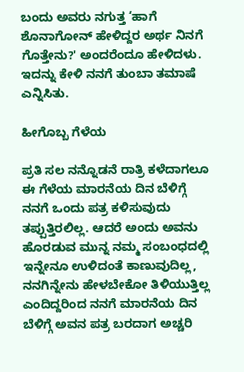ಬಂದು ಅವರು ನಗುತ್ತ ‘ಹಾಗೆ ಶೊನಾಗೋನ್ ಹೇಳಿದ್ದರ ಅರ್ಥ ನಿನಗೆ ಗೊತ್ತೇನು?' ಅಂದರೆಂದೂ ಹೇಳಿದಳು. ಇದನ್ನು ಕೇಳಿ ನನಗೆ ತುಂಬಾ ತಮಾಷೆ ಎನ್ನಿಸಿತು.

ಹೀಗೊಬ್ಬ ಗೆಳೆಯ

ಪ್ರತಿ ಸಲ ನನ್ನೊಡನೆ ರಾತ್ರಿ ಕಳೆದಾಗಲೂ ಈ ಗೆಳೆಯ ಮಾರನೆಯ ದಿನ ಬೆಳಿಗ್ಗೆ ನನಗೆ ಒಂದು ಪತ್ರ ಕಳಿಸುವುದು ತಪ್ಪುತ್ತಿರಲಿಲ್ಲ. ಆದರೆ ಅಂದು ಅವನು ಹೊರಡುವ ಮುನ್ನ ನಮ್ಮ ಸಂಬಂಧದಲ್ಲಿ ಇನ್ನೇನೂ ಉಳಿದಂತೆ ಕಾಣುವುದಿಲ್ಲ, ನನಗಿನ್ನೇನು ಹೇಳಬೇಕೋ ತಿಳಿಯುತ್ತಿಲ್ಲ ಎಂದಿದ್ದರಿಂದ ನನಗೆ ಮಾರನೆಯ ದಿನ ಬೆಳಿಗ್ಗೆ ಅವನ ಪತ್ರ ಬರದಾಗ ಅಚ್ಚರಿ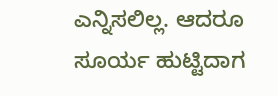ಎನ್ನಿಸಲಿಲ್ಲ. ಆದರೂ ಸೂರ್ಯ ಹುಟ್ಟಿದಾಗ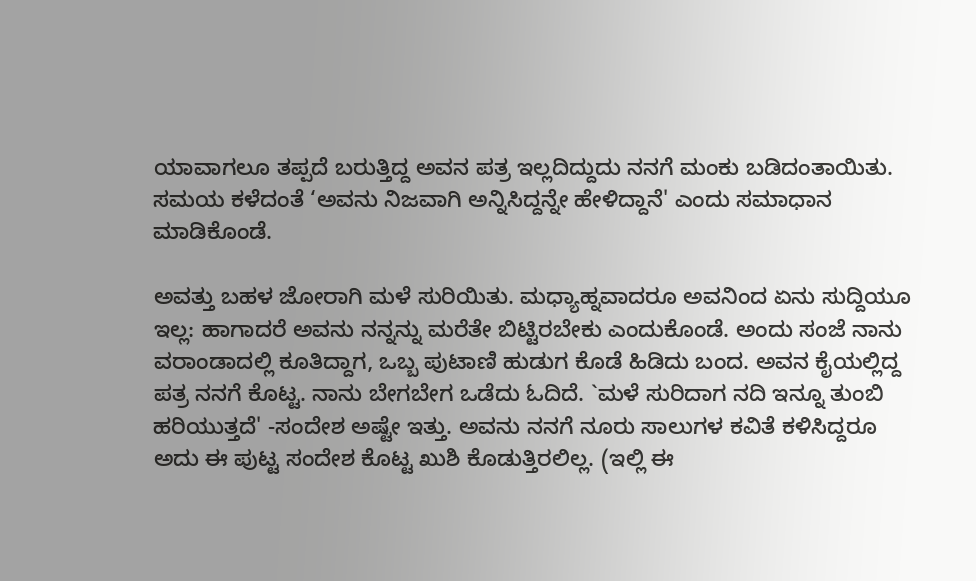ಯಾವಾಗಲೂ ತಪ್ಪದೆ ಬರುತ್ತಿದ್ದ ಅವನ ಪತ್ರ ಇಲ್ಲದಿದ್ದುದು ನನಗೆ ಮಂಕು ಬಡಿದಂತಾಯಿತು. ಸಮಯ ಕಳೆದಂತೆ ‘ಅವನು ನಿಜವಾಗಿ ಅನ್ನಿಸಿದ್ದನ್ನೇ ಹೇಳಿದ್ದಾನೆ' ಎಂದು ಸಮಾಧಾನ ಮಾಡಿಕೊಂಡೆ.

ಅವತ್ತು ಬಹಳ ಜೋರಾಗಿ ಮಳೆ ಸುರಿಯಿತು. ಮಧ್ಯಾಹ್ನವಾದರೂ ಅವನಿಂದ ಏನು ಸುದ್ದಿಯೂ ಇಲ್ಲ: ಹಾಗಾದರೆ ಅವನು ನನ್ನನ್ನು ಮರೆತೇ ಬಿಟ್ಟಿರಬೇಕು ಎಂದುಕೊಂಡೆ. ಅಂದು ಸಂಜೆ ನಾನು ವರಾಂಡಾದಲ್ಲಿ ಕೂತಿದ್ದಾಗ, ಒಬ್ಬ ಪುಟಾಣಿ ಹುಡುಗ ಕೊಡೆ ಹಿಡಿದು ಬಂದ. ಅವನ ಕೈಯಲ್ಲಿದ್ದ ಪತ್ರ ನನಗೆ ಕೊಟ್ಟ. ನಾನು ಬೇಗಬೇಗ ಒಡೆದು ಓದಿದೆ. `ಮಳೆ ಸುರಿದಾಗ ನದಿ ಇನ್ನೂ ತುಂಬಿ ಹರಿಯುತ್ತದೆ' -ಸಂದೇಶ ಅಷ್ಟೇ ಇತ್ತು. ಅವನು ನನಗೆ ನೂರು ಸಾಲುಗಳ ಕವಿತೆ ಕಳಿಸಿದ್ದರೂ ಅದು ಈ ಪುಟ್ಟ ಸಂದೇಶ ಕೊಟ್ಟ ಖುಶಿ ಕೊಡುತ್ತಿರಲಿಲ್ಲ. (ಇಲ್ಲಿ ಈ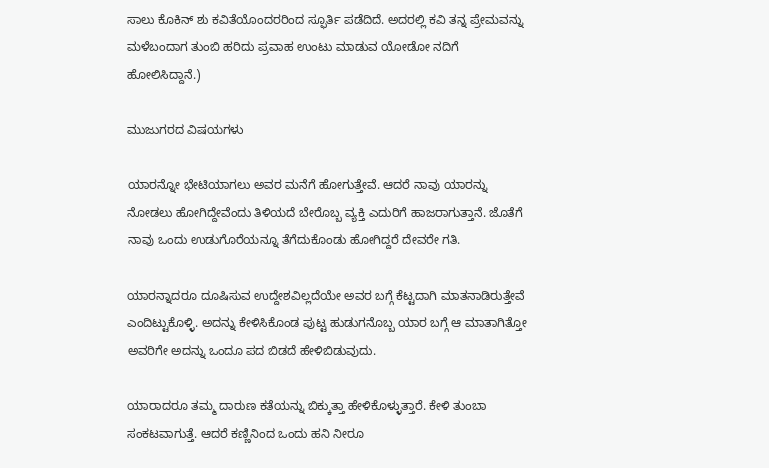ಸಾಲು ಕೊಕಿನ್ ಶು ಕವಿತೆಯೊಂದರರಿಂದ ಸ್ಫೂರ್ತಿ ಪಡೆದಿದೆ. ಅದರಲ್ಲಿ ಕವಿ ತನ್ನ ಪ್ರೇಮವನ್ನು ಮಳೆಬಂದಾಗ ತುಂಬಿ ಹರಿದು ಪ್ರವಾಹ ಉಂಟು ಮಾಡುವ ಯೋಡೋ ನದಿಗೆ ಹೋಲಿಸಿದ್ದಾನೆ.)

ಮುಜುಗರದ ವಿಷಯಗಳು

ಯಾರನ್ನೋ ಭೇಟಿಯಾಗಲು ಅವರ ಮನೆಗೆ ಹೋಗುತ್ತೇವೆ. ಆದರೆ ನಾವು ಯಾರನ್ನು ನೋಡಲು ಹೋಗಿದ್ದೇವೆಂದು ತಿಳಿಯದೆ ಬೇರೊಬ್ಬ ವ್ಯಕ್ತಿ ಎದುರಿಗೆ ಹಾಜರಾಗುತ್ತಾನೆ. ಜೊತೆಗೆ ನಾವು ಒಂದು ಉಡುಗೊರೆಯನ್ನೂ ತೆಗೆದುಕೊಂಡು ಹೋಗಿದ್ದರೆ ದೇವರೇ ಗತಿ.

ಯಾರನ್ನಾದರೂ ದೂಷಿಸುವ ಉದ್ದೇಶವಿಲ್ಲದೆಯೇ ಅವರ ಬಗ್ಗೆ ಕೆಟ್ಟದಾಗಿ ಮಾತನಾಡಿರುತ್ತೇವೆ ಎಂದಿಟ್ಟುಕೊಳ್ಳಿ. ಅದನ್ನು ಕೇಳಿಸಿಕೊಂಡ ಪುಟ್ಟ ಹುಡುಗನೊಬ್ಬ ಯಾರ ಬಗ್ಗೆ ಆ ಮಾತಾಗಿತ್ತೋ ಅವರಿಗೇ ಅದನ್ನು ಒಂದೂ ಪದ ಬಿಡದೆ ಹೇಳಿಬಿಡುವುದು.

ಯಾರಾದರೂ ತಮ್ಮ ದಾರುಣ ಕತೆಯನ್ನು ಬಿಕ್ಕುತ್ತಾ ಹೇಳಿಕೊಳ್ಳುತ್ತಾರೆ. ಕೇಳಿ ತುಂಬಾ ಸಂಕಟವಾಗುತ್ತೆ. ಆದರೆ ಕಣ್ಣಿನಿಂದ ಒಂದು ಹನಿ ನೀರೂ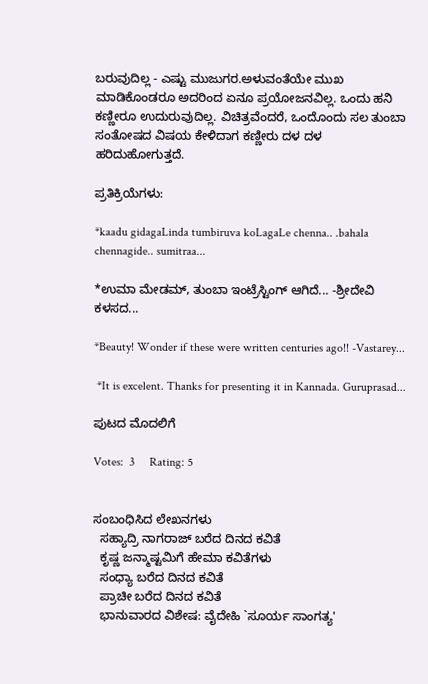ಬರುವುದಿಲ್ಲ - ಎಷ್ಟು ಮುಜುಗರ.ಅಳುವಂತೆಯೇ ಮುಖ ಮಾಡಿಕೊಂಡರೂ ಅದರಿಂದ ಏನೂ ಪ್ರಯೋಜನವಿಲ್ಲ. ಒಂದು ಹನಿ ಕಣ್ಣೀರೂ ಉದುರುವುದಿಲ್ಲ. ವಿಚಿತ್ರವೆಂದರೆ, ಒಂದೊಂದು ಸಲ ತುಂಬಾ ಸಂತೋಷದ ವಿಷಯ ಕೇಳಿದಾಗ ಕಣ್ಣೀರು ದಳ ದಳ ಹರಿದುಹೋಗುತ್ತದೆ.

ಪ್ರತಿಕ್ರಿಯೆಗಳು:

*kaadu gidagaLinda tumbiruva koLagaLe chenna.. .bahala chennagide.. sumitraa...

*ಉಮಾ ಮೇಡಮ್‌, ತುಂಬಾ ಇಂಟ್ರೆಸ್ಟಿಂಗ್ ಆಗಿದೆ... -ಶ್ರೀದೇವಿ ಕಳಸದ...

*Beauty! Wonder if these were written centuries ago!! -Vastarey...

 *It is excelent. Thanks for presenting it in Kannada. Guruprasad...

ಪುಟದ ಮೊದಲಿಗೆ

Votes:  3     Rating: 5


ಸಂಬಂಧಿಸಿದ ಲೇಖನಗಳು
  ಸಹ್ಯಾದ್ರಿ ನಾಗರಾಜ್ ಬರೆದ ದಿನದ ಕವಿತೆ
  ಕೃಷ್ಣ ಜನ್ಮಾಷ್ಟಮಿಗೆ ಹೇಮಾ ಕವಿತೆಗಳು
  ಸಂಧ್ಯಾ ಬರೆದ ದಿನದ ಕವಿತೆ
  ಪ್ರಾಚೀ ಬರೆದ ದಿನದ ಕವಿತೆ
  ಭಾನುವಾರದ ವಿಶೇಷ: ವೈದೇಹಿ `ಸೂರ್ಯ ಸಾಂಗತ್ಯ'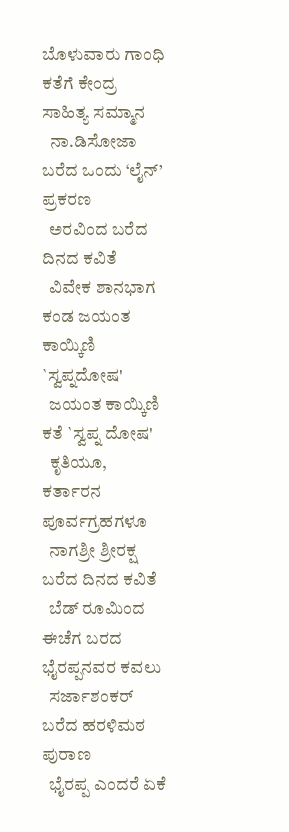ಬೊಳುವಾರು ಗಾಂಧಿ ಕತೆಗೆ ಕೇಂದ್ರ ಸಾಹಿತ್ಯ ಸಮ್ಮಾನ
  ನಾ.ಡಿಸೋಜಾ ಬರೆದ ಒಂದು ‘ಲೈನ್’ ಪ್ರಕರಣ
  ಅರವಿಂದ ಬರೆದ ದಿನದ ಕವಿತೆ
  ವಿವೇಕ ಶಾನಭಾಗ ಕಂಡ ಜಯಂತ ಕಾಯ್ಕಿಣಿ `ಸ್ವಪ್ನದೋಷ'
  ಜಯಂತ ಕಾಯ್ಕಿಣಿ ಕತೆ `ಸ್ವಪ್ನ ದೋಷ'
  ಕೃತಿಯೂ, ಕರ್ತಾರನ ಪೂರ್ವಗ್ರಹಗಳೂ
  ನಾಗಶ್ರೀ ಶ್ರೀರಕ್ಷ ಬರೆದ ದಿನದ ಕವಿತೆ
  ಬೆಡ್ ರೂಮಿಂದ ಈಚೆಗ ಬರದ ಭೈರಪ್ಪನವರ ಕವಲು
  ಸರ್ಜಾಶಂಕರ್ ಬರೆದ ಹರಳಿಮಠ ಪುರಾಣ
  ಭೈರಪ್ಪ ಎಂದರೆ ಏಕೆ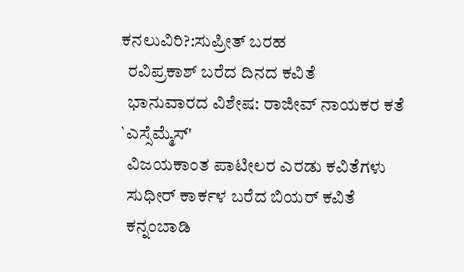ಕನಲುವಿರಿ?:ಸುಪ್ರೀತ್ ಬರಹ
  ರವಿಪ್ರಕಾಶ್ ಬರೆದ ದಿನದ ಕವಿತೆ
  ಭಾನುವಾರದ ವಿಶೇಷ: ರಾಜೀವ್ ನಾಯಕರ ಕತೆ `ಎಸ್ಸೆಮ್ಮೆಸ್'
  ವಿಜಯಕಾಂತ ಪಾಟೀಲರ ಎರಡು ಕವಿತೆಗಳು
  ಸುಧೀರ್ ಕಾರ್ಕಳ ಬರೆದ ಬಿಯರ್ ಕವಿತೆ
  ಕನ್ನಂಬಾಡಿ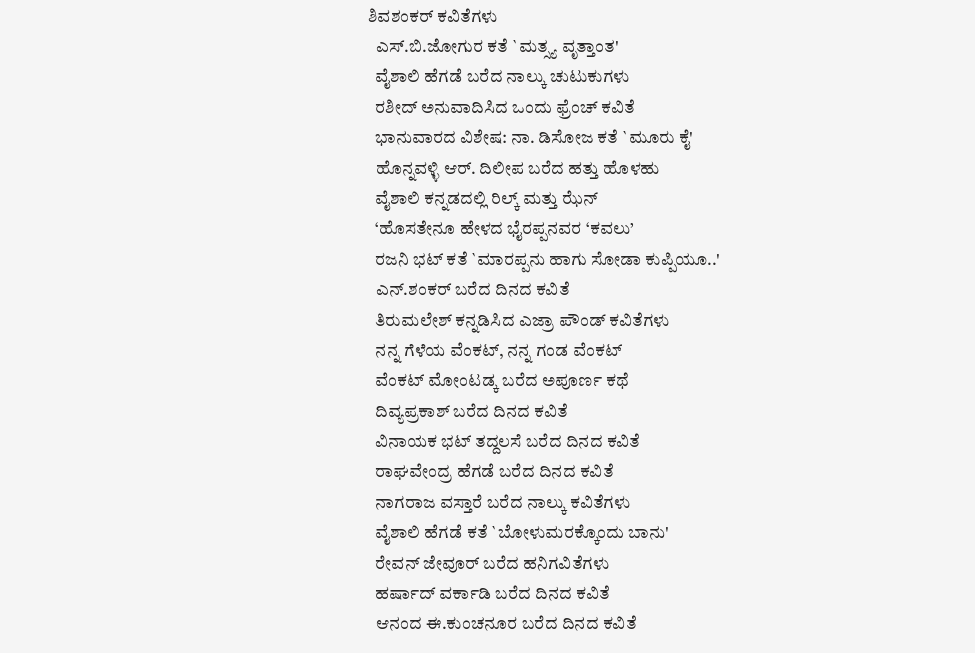ಶಿವಶಂಕರ್ ಕವಿತೆಗಳು
  ಎಸ್.ಬಿ.ಜೋಗುರ ಕತೆ `ಮತ್ಸ್ಯ ವೃತ್ತಾಂತ'
  ವೈಶಾಲಿ ಹೆಗಡೆ ಬರೆದ ನಾಲ್ಕು ಚುಟುಕುಗಳು
  ರಶೀದ್ ಅನುವಾದಿಸಿದ ಒಂದು ಫ್ರೆಂಚ್ ಕವಿತೆ
  ಭಾನುವಾರದ ವಿಶೇಷ: ನಾ. ಡಿಸೋಜ ಕತೆ `ಮೂರು ಕೈ'
  ಹೊನ್ನವಳ್ಳಿ ಆರ್. ದಿಲೀಪ ಬರೆದ ಹತ್ತು ಹೊಳಹು
  ವೈಶಾಲಿ ಕನ್ನಡದಲ್ಲಿ ರಿಲ್ಕ್ ಮತ್ತು ಝೆನ್
  ‘ಹೊಸತೇನೂ ಹೇಳದ ಭೈರಪ್ಪನವರ ‘ಕವಲು’
  ರಜನಿ ಭಟ್ ಕತೆ `ಮಾರಪ್ಪನು ಹಾಗು ಸೋಡಾ ಕುಪ್ಪಿಯೂ..'
  ಎನ್.ಶಂಕರ್ ಬರೆದ ದಿನದ ಕವಿತೆ
  ತಿರುಮಲೇಶ್ ಕನ್ನಡಿಸಿದ ಎಜ್ರಾ ಪೌಂಡ್ ಕವಿತೆಗಳು
  ನನ್ನ ಗೆಳೆಯ ವೆಂಕಟ್, ನನ್ನ ಗಂಡ ವೆಂಕಟ್
  ವೆಂಕಟ್ ಮೋಂಟಡ್ಕ ಬರೆದ ಅಪೂರ್ಣ ಕಥೆ
  ದಿವ್ಯಪ್ರಕಾಶ್ ಬರೆದ ದಿನದ ಕವಿತೆ
  ವಿನಾಯಕ ಭಟ್ ತದ್ದಲಸೆ ಬರೆದ ದಿನದ ಕವಿತೆ
  ರಾಘವೇಂದ್ರ ಹೆಗಡೆ ಬರೆದ ದಿನದ ಕವಿತೆ
  ನಾಗರಾಜ ವಸ್ತಾರೆ ಬರೆದ ನಾಲ್ಕು ಕವಿತೆಗಳು
  ವೈಶಾಲಿ ಹೆಗಡೆ ಕತೆ `ಬೋಳುಮರಕ್ಕೊಂದು ಬಾನು'
  ರೇವನ್ ಜೇವೂರ್ ಬರೆದ ಹನಿಗವಿತೆಗಳು
  ಹರ್ಷಾದ್ ವರ್ಕಾಡಿ ಬರೆದ ದಿನದ ಕವಿತೆ
  ಆನಂದ ಈ.ಕುಂಚನೂರ ಬರೆದ ದಿನದ ಕವಿತೆ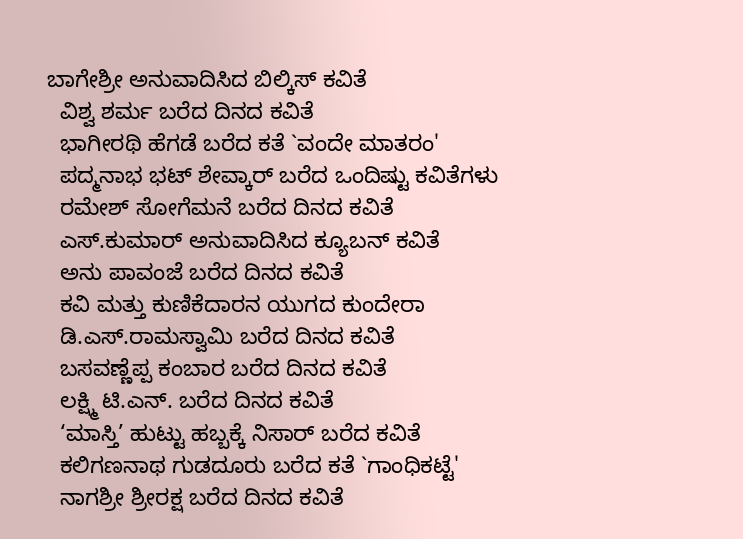ಬಾಗೇಶ್ರೀ ಅನುವಾದಿಸಿದ ಬಿಲ್ಕಿಸ್ ಕವಿತೆ
  ವಿಶ್ವ ಶರ್ಮ ಬರೆದ ದಿನದ ಕವಿತೆ
  ಭಾಗೀರಥಿ ಹೆಗಡೆ ಬರೆದ ಕತೆ `ವಂದೇ ಮಾತರಂ'
  ಪದ್ಮನಾಭ ಭಟ್ ಶೇವ್ಕಾರ್ ಬರೆದ ಒಂದಿಷ್ಟು ಕವಿತೆಗಳು
  ರಮೇಶ್ ಸೋಗೆಮನೆ ಬರೆದ ದಿನದ ಕವಿತೆ
  ಎಸ್.ಕುಮಾರ್ ಅನುವಾದಿಸಿದ ಕ್ಯೂಬನ್ ಕವಿತೆ
  ಅನು ಪಾವಂಜೆ ಬರೆದ ದಿನದ ಕವಿತೆ
  ಕವಿ ಮತ್ತು ಕುಣಿಕೆದಾರನ ಯುಗದ ಕುಂದೇರಾ
  ಡಿ.ಎಸ್.ರಾಮಸ್ವಾಮಿ ಬರೆದ ದಿನದ ಕವಿತೆ
  ಬಸವಣ್ಣೆಪ್ಪ ಕಂಬಾರ ಬರೆದ ದಿನದ ಕವಿತೆ
  ಲಕ್ಷ್ಮಿ ಟಿ.ಎನ್. ಬರೆದ ದಿನದ ಕವಿತೆ
  ‘ಮಾಸ್ತಿ’ ಹುಟ್ಟು ಹಬ್ಬಕ್ಕೆ ನಿಸಾರ್ ಬರೆದ ಕವಿತೆ
  ಕಲಿಗಣನಾಥ ಗುಡದೂರು ಬರೆದ ಕತೆ `ಗಾಂಧಿಕಟ್ಟೆ'
  ನಾಗಶ್ರೀ ಶ್ರೀರಕ್ಷ ಬರೆದ ದಿನದ ಕವಿತೆ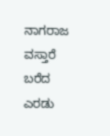ನಾಗರಾಜ ವಸ್ತಾರೆ ಬರೆದ ಎರಡು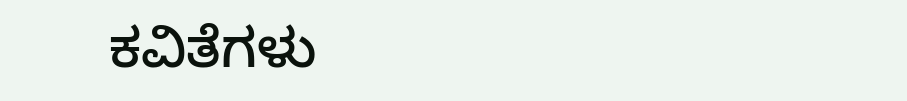ಕವಿತೆಗಳು